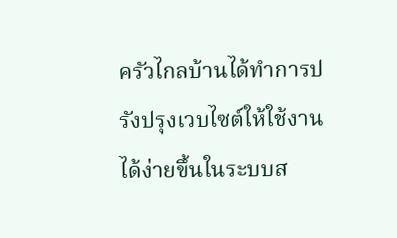ครัวไกลบ้านได้ทำการปรังปรุงเวบไซต์ให้ใช้งานได้ง่ายขึ้นในระบบส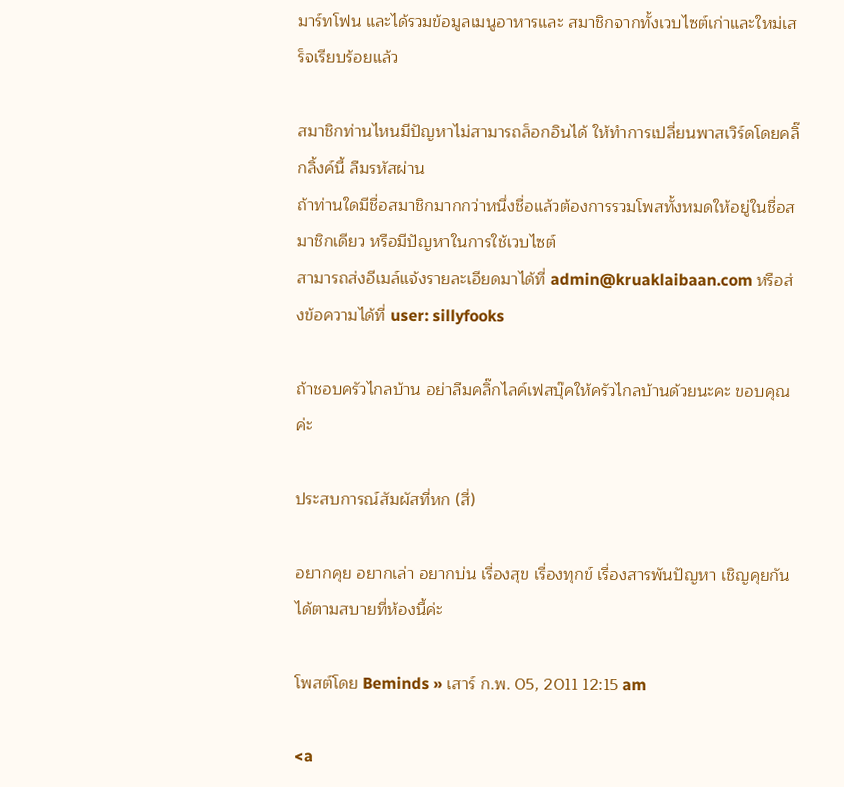มาร์ทโฟน และได้รวมข้อมูลเมนูอาหารและ สมาชิกจากทั้งเวบไซต์เก่าและใหม่เสร็จเรียบร้อยแล้ว

สมาชิกท่านไหนมีปัญหาไม่สามารถล็อกอินได้ ให้ทำการเปลี่ยนพาสเวิร์ดโดยคลิ๊กลิ้งค์นี้ ลืมรหัสผ่าน
ถ้าท่านใดมีชื่อสมาชิกมากกว่าหนึ่งชื่อแล้วต้องการรวมโพสทั้งหมดให้อยู่ในชื่อสมาชิกเดียว หรือมีปัญหาในการใช้เวบไซต์
สามารถส่งอีเมล์แจ้งรายละเอียดมาได้ที่ admin@kruaklaibaan.com หรือส่งข้อความได้ที่ user: sillyfooks

ถ้าชอบครัวไกลบ้าน อย่าลืมคลิ๊กไลค์เฟสบุ๊คให้ครัวไกลบ้านด้วยนะคะ ขอบคุณค่ะ

ประสบการณ์สัมผัสที่หก (สี่)

อยากคุย อยากเล่า อยากบ่น เรื่องสุข เรื่องทุกข์ เรื่องสารพันปัญหา เชิญคุยกันได้ตามสบายที่ห้องนี้ค่ะ

โพสต์โดย Beminds » เสาร์ ก.พ. 05, 2011 12:15 am

<a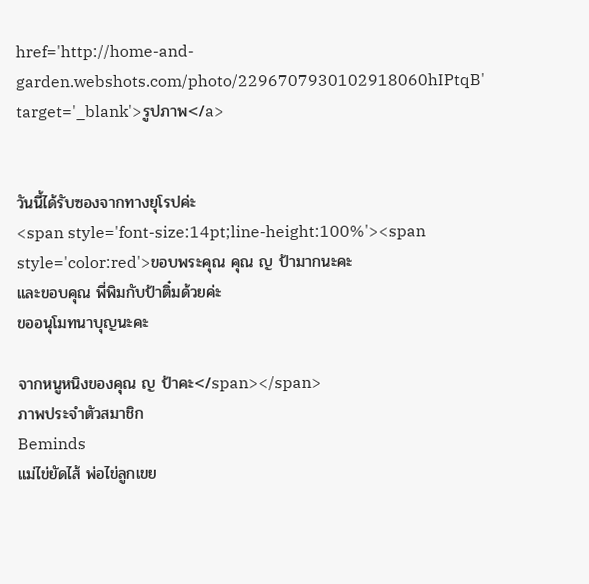href='http://home-and-garden.webshots.com/photo/2296707930102918060hIPtqB' target='_blank'>รูปภาพ</a>


วันนี้ได้รับซองจากทางยุโรปค่ะ
<span style='font-size:14pt;line-height:100%'><span style='color:red'>ขอบพระคุณ คุณ ญ ป้ามากนะคะ
และขอบคุณ พี่พิมกับป้าติ๋มด้วยค่ะ
ขออนุโมทนาบุญนะคะ

จากหนูหนิงของคุณ ญ ป้าคะ</span></span>
ภาพประจำตัวสมาชิก
Beminds
แม่ไข่ยัดไส้ พ่อไข่ลูกเขย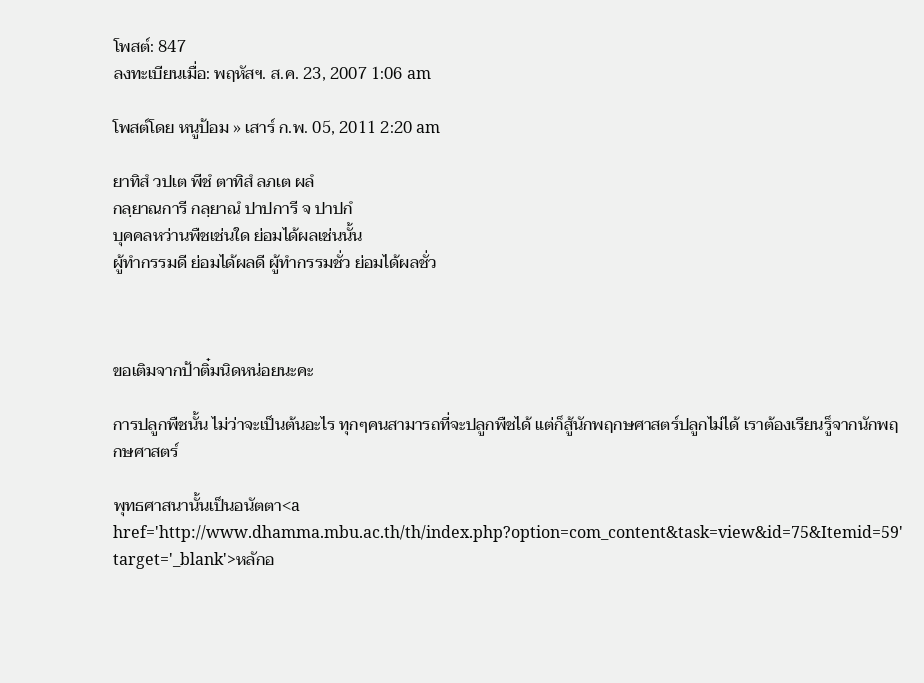โพสต์: 847
ลงทะเบียนเมื่อ: พฤหัสฯ. ส.ค. 23, 2007 1:06 am

โพสต์โดย หนูป้อม » เสาร์ ก.พ. 05, 2011 2:20 am

ยาทิสํ วปเต พีชํ ตาทิสํ ลภเต ผลํ
กลฺยาณการี กลฺยาณํ ปาปการี จ ปาปกํ
บุคคลหว่านพืชเช่นใด ย่อมได้ผลเช่นนั้น
ผู้ทำกรรมดี ย่อมได้ผลดี ผู้ทำกรรมชั่ว ย่อมได้ผลชั่ว



ขอเติมจากป้าติ๋มนิดหน่อยนะคะ

การปลูกพืชนั้น ไม่ว่าจะเป็นต้นอะไร ทุกๆคนสามารถที่จะปลูกพืชได้ แต่ก็สู้นักพฤกษศาสตร์ปลูกไม่ได้ เราต้องเรียนรู็จากนักพฤกษศาสตร์

พุทธศาสนานั้นเป็นอนัตตา<a href='http://www.dhamma.mbu.ac.th/th/index.php?option=com_content&task=view&id=75&Itemid=59' target='_blank'>หลักอ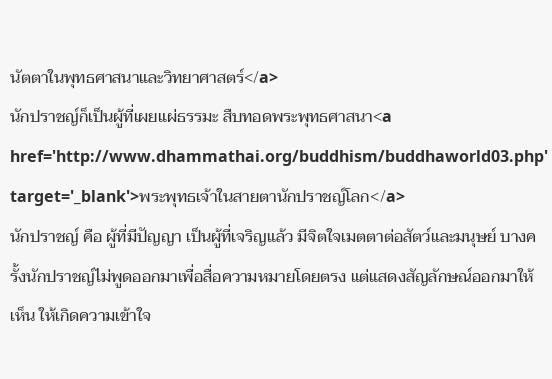นัตตาในพุทธศาสนาและวิทยาศาสตร์</a>
นักปราชญ์ก็เป็นผู้ที่เผยแผ่ธรรมะ สืบทอดพระพุทธศาสนา<a href='http://www.dhammathai.org/buddhism/buddhaworld03.php' target='_blank'>พระพุทธเจ้าในสายตานักปราชญ์โลก</a>
นักปราชญ์ คือ ผู้ที่มีปัญญา เป็นผู้ที่เจริญแล้ว มีจิตใจเมตตาต่อสัตว์และมนุษย์ บางครั้งนักปราชญ์ไม่พูดออกมาเพื่อสื่อความหมายโดยตรง แต่แสดงสัญลักษณ์ออกมาให้เห็น ให้เกิดความเข้าใจ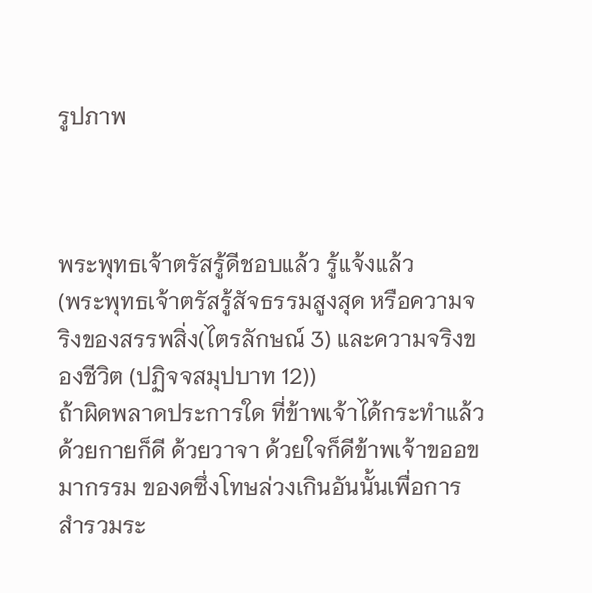รูปภาพ



พระพุทธเจ้าตรัสรู้ดีชอบแล้ว รู้แจ้งแล้ว
(พระพุทธเจ้าตรัสรู้สัจธรรมสูงสุด หรือความจริงของสรรพสิ่ง(ไตรลักษณ์ 3) และความจริงของชีวิต (ปฏิจจสมุปบาท 12))
ถ้าผิดพลาดประการใด ที่ข้าพเจ้าได้กระทำแล้ว ด้วยกายก็ดี ด้วยวาจา ด้วยใจก็ดีข้าพเจ้าขออขมากรรม ของดซึ่งโทษล่วงเกินอันนั้นเพื่อการสำรวมระ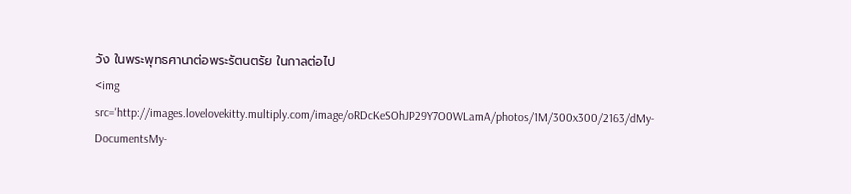วัง ในพระพุทธศานาต่อพระรัตนตรัย ในกาลต่อไป
<img src='http://images.lovelovekitty.multiply.com/image/oRDcKeSOhJP29Y7O0WLamA/photos/1M/300x300/2163/dMy-DocumentsMy-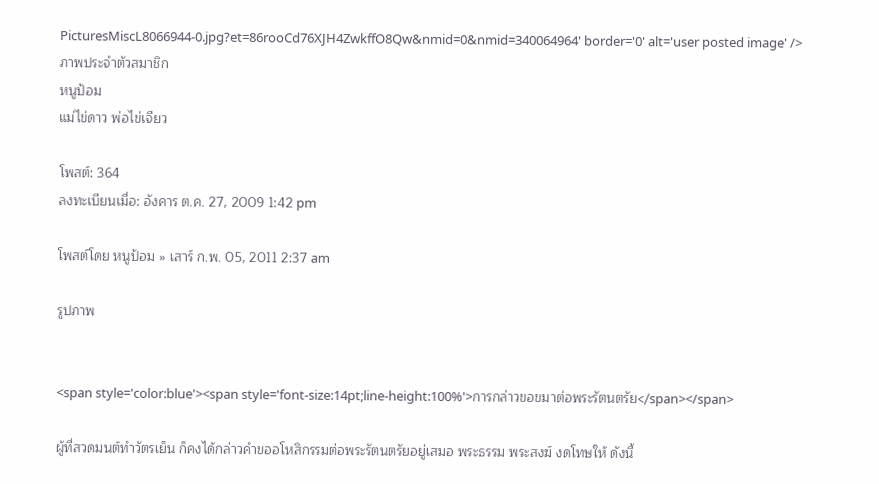PicturesMiscL8066944-0.jpg?et=86rooCd76XJH4ZwkffO8Qw&nmid=0&nmid=340064964' border='0' alt='user posted image' />
ภาพประจำตัวสมาชิก
หนูป้อม
แม่ไข่ดาว พ่อไข่เจียว

โพสต์: 364
ลงทะเบียนเมื่อ: อังคาร ต.ค. 27, 2009 1:42 pm

โพสต์โดย หนูป้อม » เสาร์ ก.พ. 05, 2011 2:37 am

รูปภาพ


<span style='color:blue'><span style='font-size:14pt;line-height:100%'>การกล่าวขอขมาต่อพระรัตนตรัย</span></span>

ผู้ที่สวดมนต์ทำวัตรเย็น ก็คงได้กล่าวคำขออโหสิกรรมต่อพระรัตนตรัยอยู่เสมอ พระธรรม พระสงฆ์ งดโทษให้ ดังนี้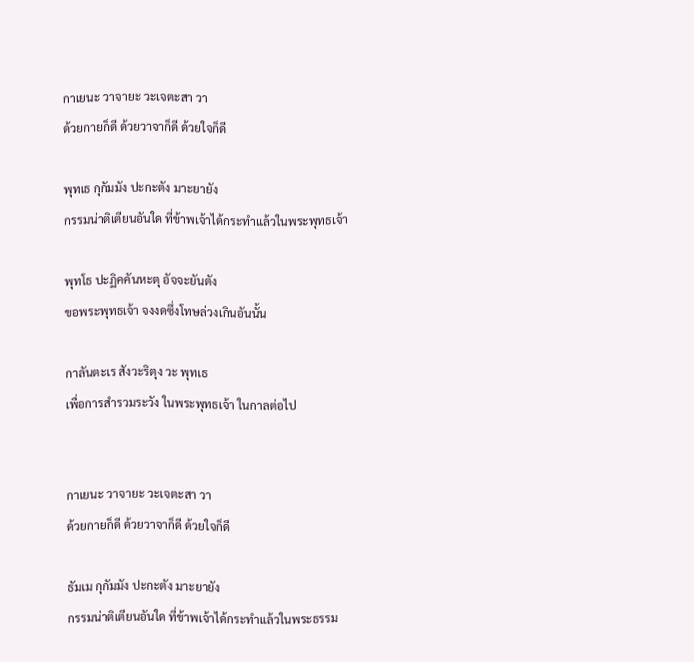กาเยนะ วาจายะ วะเจตะสา วา
ด้วยกายก็ดี ด้วยวาจาก็ดี ด้วยใจก็ดี

พุทเธ กุกัมมัง ปะกะตัง มาะยายัง
กรรมน่าติเตียนอันใด ที่ข้าพเจ้าได้กระทำแล้วในพระพุทธเจ้า

พุทโธ ปะฏิคคันหะตุ อัจจะยันตัง
ขอพระพุทธเจ้า จงงดซึ่งโทษล่วงเกินอันนั้น

กาลันตะเร สังวะริตุง วะ พุทเธ
เพื่อการสำรวมระวัง ในพระพุทธเจ้า ในกาลต่อไป


กาเยนะ วาจายะ วะเจตะสา วา
ด้วยกายก็ดี ด้วยวาจาก็ดี ด้วยใจก็ดี

ธัมเม กุกัมมัง ปะกะตัง มาะยายัง
กรรมน่าติเตียนอันใด ที่ข้าพเจ้าได้กระทำแล้วในพระธรรม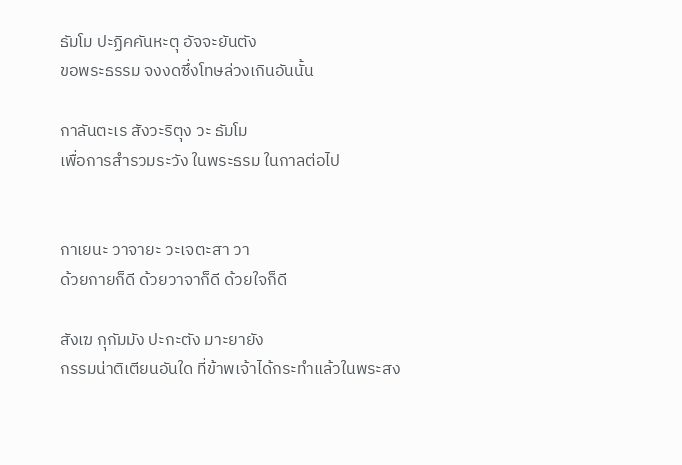ธัมโม ปะฏิคคันหะตุ อัจจะยันตัง
ขอพระธรรม จงงดซึ่งโทษล่วงเกินอันนั้น

กาลันตะเร สังวะริตุง วะ ธัมโม
เพื่อการสำรวมระวัง ในพระธรม ในกาลต่อไป


กาเยนะ วาจายะ วะเจตะสา วา
ด้วยกายก็ดี ด้วยวาจาก็ดี ด้วยใจก็ดี

สังเฆ กุกัมมัง ปะกะตัง มาะยายัง
กรรมน่าติเตียนอันใด ที่ข้าพเจ้าได้กระทำแล้วในพระสง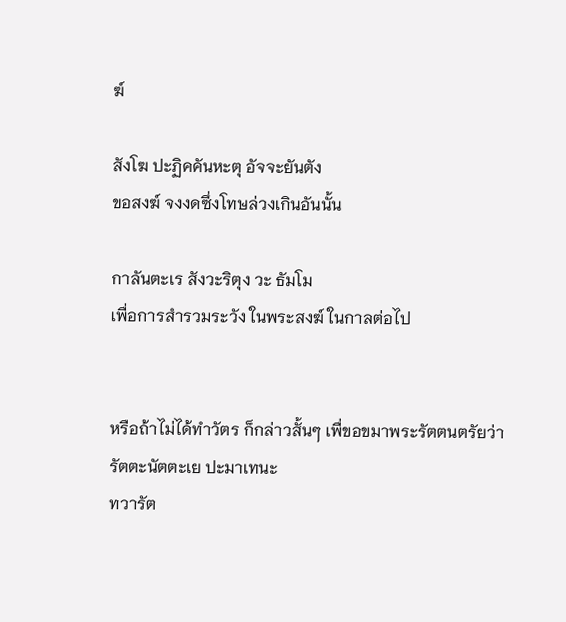ฆ์

สังโฆ ปะฏิคคันหะตุ อัจจะยันตัง
ขอสงฆ์ จงงดซึ่งโทษล่วงเกินอันนั้น

กาลันตะเร สังวะริตุง วะ ธัมโม
เพื่อการสำรวมระวัง ในพระสงฆ์ ในกาลต่อไป


หรือถ้าไม่ได้ทำวัตร ก็กล่าวสั้นๆ เพื่ขอขมาพระรัตตนตรัยว่า
รัตตะนัตตะเย ปะมาเทนะ
ทวารัต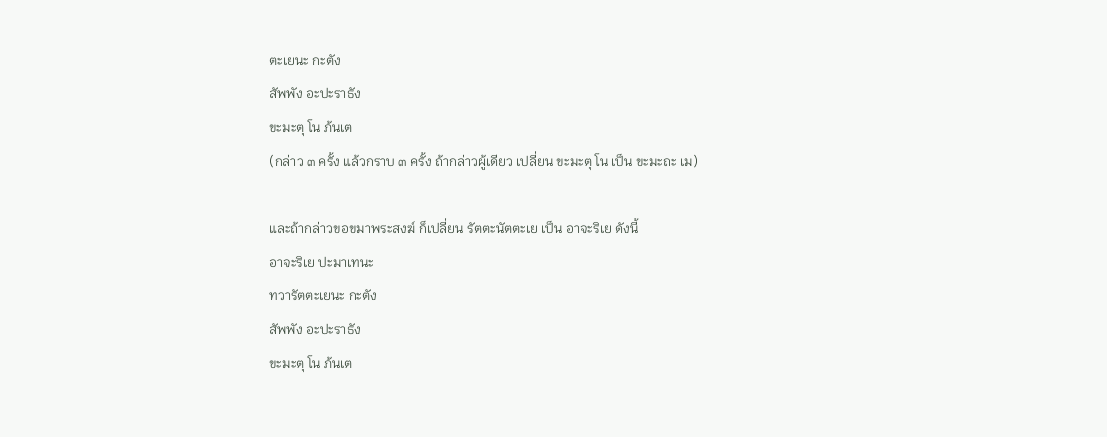ตะเยนะ กะตัง
สัพพัง อะปะราธัง
ขะมะตุ โน ภ้นเต
(กล่าว ๓ ครั้ง แล้วกราบ ๓ ครั้ง ถ้ากล่าวผู้เดียว เปลี่ยน ขะมะตุ โน เป็น ขะมะถะ เม)

และถ้ากล่าวขอขมาพระสงฆ์ ก็เปลี่ยน รัตตะนัตตะเย เป็น อาจะริเย ดังนี้
อาจะริเย ปะมาเทนะ
ทวารัตตะเยนะ กะตัง
สัพพัง อะปะราธัง
ขะมะตุ โน ภ้นเต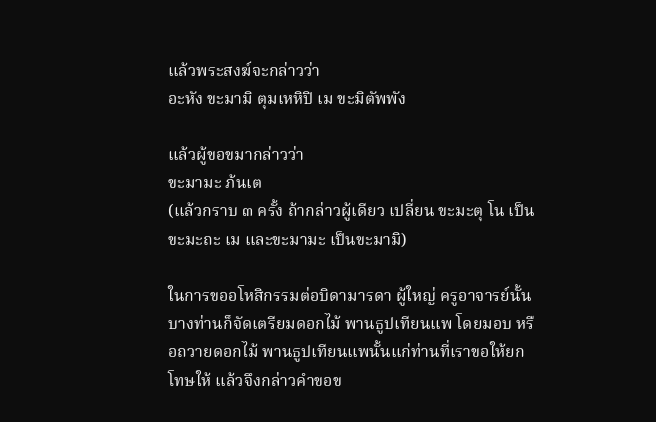แล้วพระสงฆ์จะกล่าวว่า
อะหัง ขะมามิ ตุมเหหิปิ เม ขะมิตัพพัง

แล้วผู้ขอขมากล่าวว่า
ขะมามะ ภ้นเต
(แล้วกราบ ๓ ครั้ง ถ้ากล่าวผู้เดียว เปลี่ยน ขะมะตุ โน เป็น ขะมะถะ เม และขะมามะ เป็นขะมามิ)

ในการขออโหสิกรรมต่อบิดามารดา ผู้ใหญ่ ครูอาจารย์นั้น บางท่านก็จัดเตรียมดอกไม้ พานธูปเทียนแพ โดยมอบ หรือถวายดอกไม้ พานธูปเทียนแพนั้นแก่ท่านที่เราขอให้ยกโทษให้ แล้วจึงกล่าวคำขอข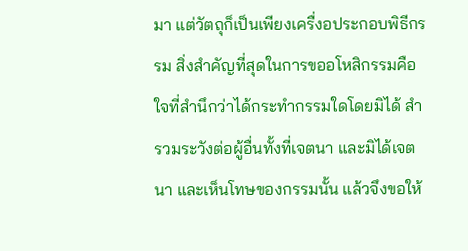มา แต่วัตถุก็เป็นเพียงเครื่งอประกอบพิธีกรรม สิ่งสำคัญที่สุดในการขออโหสิกรรมคือใจที่สำนึกว่าได้กระทำกรรมใดโดยมิได้ สำรวมระวังต่อผู้อื่นทั้งที่เจตนา และมิได้เจตนา และเห็นโทษของกรรมนั้น แล้วจึงขอให้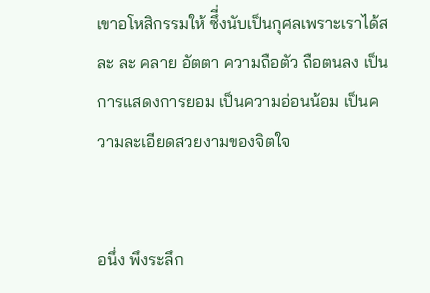เขาอโหสิกรรมให้ ซึี่งนับเป็นกุศลเพราะเราได้สละ ละ คลาย อัตตา ความถือตัว ถือตนลง เป็นการแสดงการยอม เป็นความอ่อนน้อม เป็นความละเอียดสวยงามของจิตใจ


อนึ่ง พึงระลึก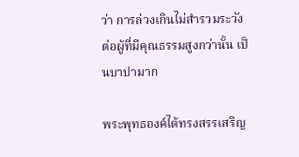ว่า การล่วงเกินไม่สำรวมระวังต่อผู้ที่มีคุณธรรมสูงกว่านั้น เป็นบาปามาก

พระพุทธองค์ได้ทรงสรรเสริญ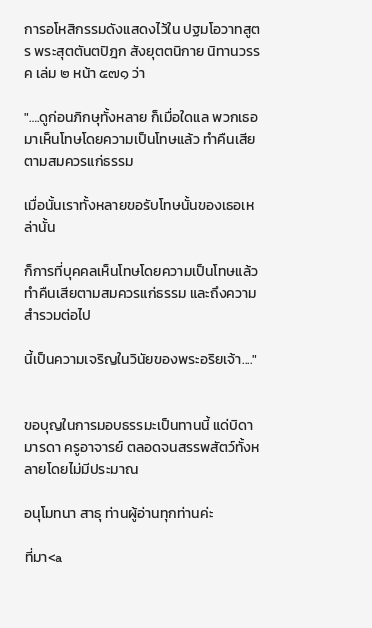การอโหสิกรรมดังแสดงไว้ใน ปฐมโอวาทสูตร พระสุตตันตปิฎก สังยุตตนิกาย นิทานวรรค เล่ม ๒ หน้า ๕๗๑ ว่า

"….ดูก่อนภิกษุทั้งหลาย ก็เมื่อใดแล พวกเธอมาเห็นโทษโดยความเป็นโทษแล้ว ทำคืนเสียตามสมควรแก่ธรรม

เมื่อนั้นเราทั้งหลายขอรับโทษนั้นของเธอเหล่านั้น

ก็การที่บุคคลเห็นโทษโดยความเป็นโทษแล้ว ทำคืนเสียตามสมควรแก่ธรรม และถึงความสำรวมต่อไป

นี้เป็นความเจริญในวินัยของพระอริยเจ้า...."


ขอบุญในการมอบธรรมะเป็นทานนี้ แด่บิดามารดา ครูอาจารย์ ตลอดจนสรรพสัตว์ทั้งหลายโดยไม่มีประมาณ

อนุโมทนา สาธุ ท่านผู้อ่านทุกท่านค่ะ

ที่มา<a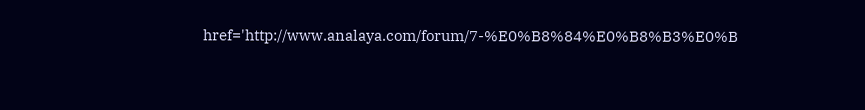href='http://www.analaya.com/forum/7-%E0%B8%84%E0%B8%B3%E0%B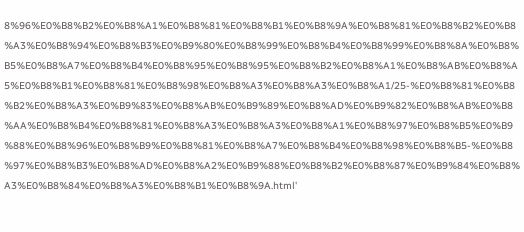8%96%E0%B8%B2%E0%B8%A1%E0%B8%81%E0%B8%B1%E0%B8%9A%E0%B8%81%E0%B8%B2%E0%B8%A3%E0%B8%94%E0%B8%B3%E0%B9%80%E0%B8%99%E0%B8%B4%E0%B8%99%E0%B8%8A%E0%B8%B5%E0%B8%A7%E0%B8%B4%E0%B8%95%E0%B8%95%E0%B8%B2%E0%B8%A1%E0%B8%AB%E0%B8%A5%E0%B8%B1%E0%B8%81%E0%B8%98%E0%B8%A3%E0%B8%A3%E0%B8%A1/25-%E0%B8%81%E0%B8%B2%E0%B8%A3%E0%B9%83%E0%B8%AB%E0%B9%89%E0%B8%AD%E0%B9%82%E0%B8%AB%E0%B8%AA%E0%B8%B4%E0%B8%81%E0%B8%A3%E0%B8%A3%E0%B8%A1%E0%B8%97%E0%B8%B5%E0%B9%88%E0%B8%96%E0%B8%B9%E0%B8%81%E0%B8%A7%E0%B8%B4%E0%B8%98%E0%B8%B5-%E0%B8%97%E0%B8%B3%E0%B8%AD%E0%B8%A2%E0%B9%88%E0%B8%B2%E0%B8%87%E0%B9%84%E0%B8%A3%E0%B8%84%E0%B8%A3%E0%B8%B1%E0%B8%9A.html'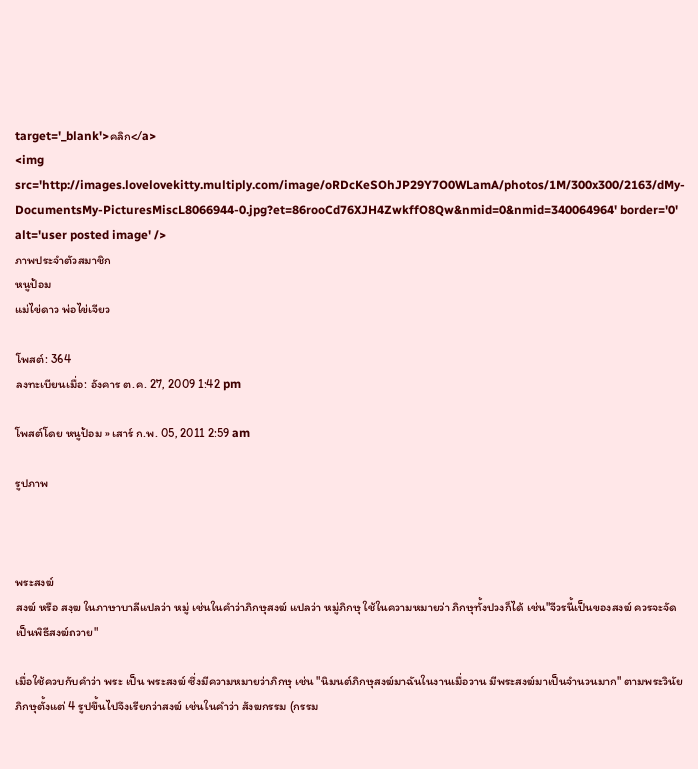target='_blank'>คลิก</a>
<img src='http://images.lovelovekitty.multiply.com/image/oRDcKeSOhJP29Y7O0WLamA/photos/1M/300x300/2163/dMy-DocumentsMy-PicturesMiscL8066944-0.jpg?et=86rooCd76XJH4ZwkffO8Qw&nmid=0&nmid=340064964' border='0' alt='user posted image' />
ภาพประจำตัวสมาชิก
หนูป้อม
แม่ไข่ดาว พ่อไข่เจียว

โพสต์: 364
ลงทะเบียนเมื่อ: อังคาร ต.ค. 27, 2009 1:42 pm

โพสต์โดย หนูป้อม » เสาร์ ก.พ. 05, 2011 2:59 am

รูปภาพ



พระสงฆ์
สงฆ์ หรือ สงฺฆ ในภาษาบาลีแปลว่า หมู่ เช่นในคำว่าภิกษุสงฆ์ แปลว่า หมู่ภิกษุ ใช้ในความหมายว่า ภิกษุทั้งปวงก็ได้ เช่น"จีวรนี้เป็นของสงฆ์ ควรจะจัดเป็นพิธีสงฆ์ถวาย"

เมื่อใช้ควบกับคำว่า พระ เป็น พระสงฆ์ ซึ่งมีความหมายว่าภิกษุ เช่น "นิมนต์ภิกษุสงฆ์มาฉันในงานเมื่อวาน มีพระสงฆ์มาเป็นจำนวนมาก" ตามพระวินัย ภิกษุตั้งแต่ 4 รูปขึ้นไปจึงเรียกว่าสงฆ์ เช่นในคำว่า สังฆกรรม (กรรม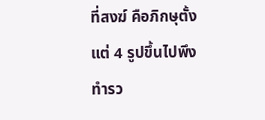ที่สงฆ์ คือภิกษุตั้งแต่ 4 รูปขึ้นไปพึงทำรว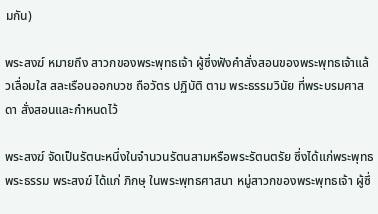มกัน)

พระสงฆ์ หมายถึง สาวกของพระพุทธเจ้า ผู้ซึ่งฟังคำสั่งสอนของพระพุทธเจ้าแล้วเลื่อมใส สละเรือนออกบวช ถือวัตร ปฏิบัติ ตาม พระธรรมวินัย ที่พระบรมศาสดา สั่งสอนและกำหนดไว้

พระสงฆ์ จัดเป็นรัตนะหนึ่งในจำนวนรัตนสามหรือพระรัตนตรัย ซึ่งได้แก่พระพุทธ พระธรรม พระสงฆ์ ได้แก่ ภิกษุ ในพระพุทธศาสนา หมู่สาวกของพระพุทธเจ้า ผู้ซึ่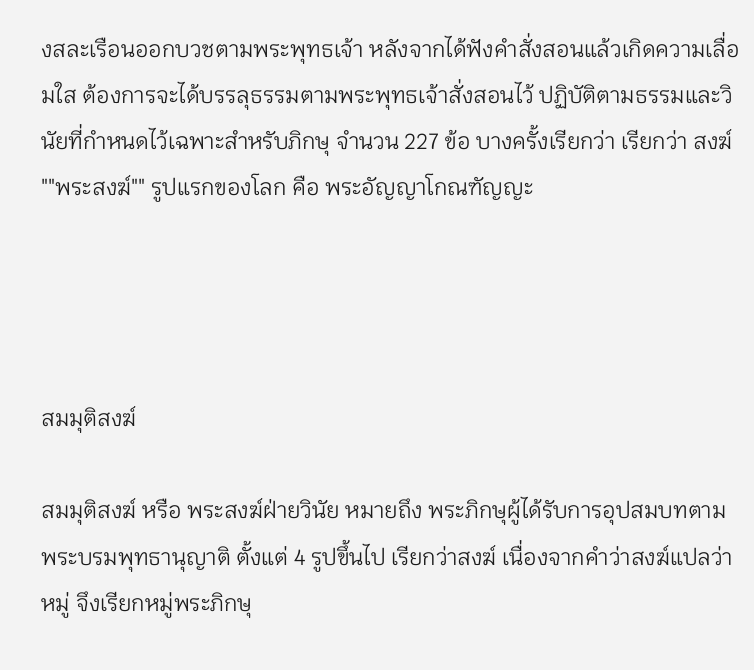งสละเรือนออกบวชตามพระพุทธเจ้า หลังจากได้ฟังคำสั่งสอนแล้วเกิดความเลื่อมใส ต้องการจะได้บรรลุธรรมตามพระพุทธเจ้าสั่งสอนไว้ ปฏิบัติตามธรรมและวินัยที่กำหนดไว้เฉพาะสำหรับภิกษุ จำนวน 227 ข้อ บางครั้งเรียกว่า เรียกว่า สงฆ์ ""พระสงฆ์"" รูปแรกของโลก คือ พระอัญญาโกณฑัญญะ




สมมุติสงฆ์

สมมุติสงฆ์ หรือ พระสงฆ์ฝ่ายวินัย หมายถึง พระภิกษุผู้ได้รับการอุปสมบทตามพระบรมพุทธานุญาติ ตั้งแต่ 4 รูปขึ้นไป เรียกว่าสงฆ์ เนื่องจากคำว่าสงฆ์แปลว่าหมู่ จึงเรียกหมู่พระภิกษุ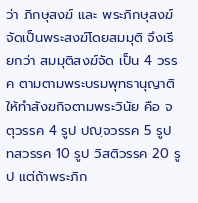ว่า ภิกษุสงฆ์ และ พระภิกษุสงฆ์จัดเป็นพระสงฆ์โดยสมมุติ จึงเรียกว่า สมมุติสงฆ์จัด เป็น 4 วรรค ตามตามพระบรมพุทธานุญาติ ให้ทำสังฆกิจตามพระวินัย คือ จตุวรรค 4 รูป ปญฺจวรรค 5 รูป ทสวรรค 10 รูป วิสติวรรค 20 รูป แต่ถ้าพระภิก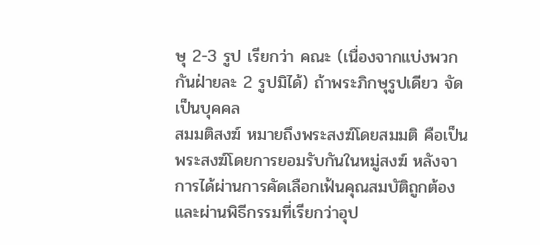ษุ 2-3 รูป เรียกว่า คณะ (เนื่องจากแบ่งพวกกันฝ่ายละ 2 รูปมิได้) ถ้าพระภิกษุรูปเดียว จัดเป็นบุคคล
สมมติสงฆ์ หมายถึงพระสงฆ์โดยสมมติ คือเป็นพระสงฆ์โดยการยอมรับกันในหมู่สงฆ์ หลังจาการได้ผ่านการคัดเลือกเฟ้นคุณสมบัติถูกต้องและผ่านพิธีกรรมที่เรียกว่าอุป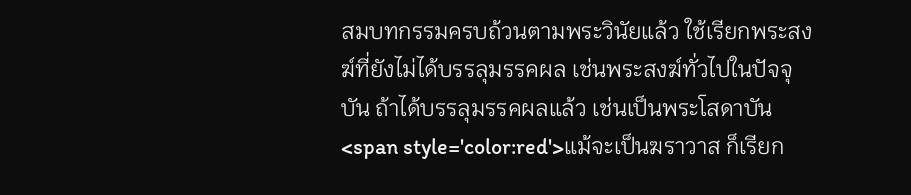สมบทกรรมครบถ้วนตามพระวินัยแล้ว ใช้เรียกพระสงฆ์ที่ยังไม่ได้บรรลุมรรคผล เช่นพระสงฆ์ทั่วไปในปัจจุบัน ถ้าได้บรรลุมรรคผลแล้ว เช่นเป็นพระโสดาบัน <span style='color:red'>แม้จะเป็นฆราวาส ก็เรียก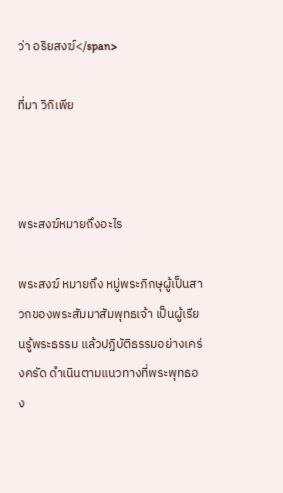ว่า อริยสงฆ์</span>

ที่มา วิกิเพีย



พระสงฆ์หมายถึงอะไร

พระสงฆ์ หมายถึง หมู่พระภิกษุผู้เป็นสาวกของพระสัมมาสัมพุทธเจ้า เป็นผู้เรียนรู้พระธรรม แล้วปฏิบัติธรรมอย่างเคร่งครัด ดำเนินตามแนวทางที่พระพุทธอง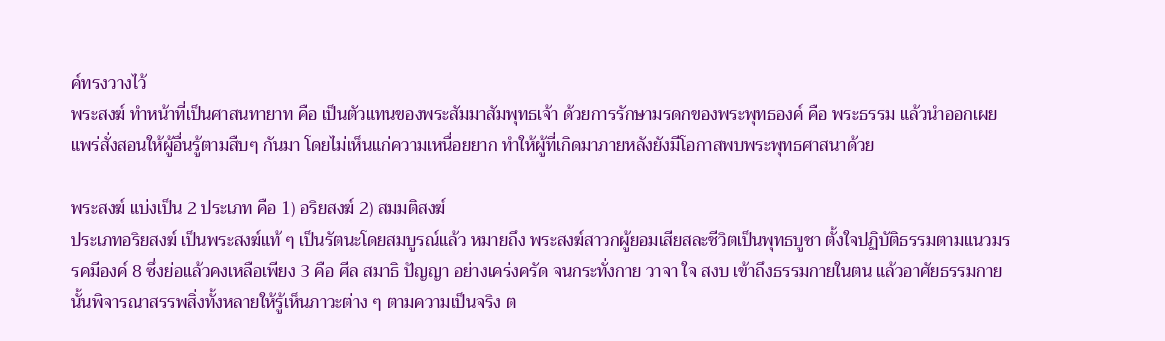ค์ทรงวางไว้
พระสงฆ์ ทำหน้าที่เป็นศาสนทายาท คือ เป็นตัวแทนของพระสัมมาสัมพุทธเจ้า ด้วยการรักษามรดกของพระพุทธองค์ คือ พระธรรม แล้วนำออกเผยแพร่สั่งสอนให้ผู้อื่นรู้ตามสืบๆ กันมา โดยไม่เห็นแก่ความเหนื่อยยาก ทำให้ผู้ที่เกิดมาภายหลังยังมีโอกาสพบพระพุทธศาสนาด้วย

พระสงฆ์ แบ่งเป็น 2 ประเภท คือ 1) อริยสงฆ์ 2) สมมติสงฆ์
ประเภทอริยสงฆ์ เป็นพระสงฆ์แท้ ๆ เป็นรัตนะโดยสมบูรณ์แล้ว หมายถึง พระสงฆ์สาวกผู้ยอมเสียสละชีวิตเป็นพุทธบูชา ตั้งใจปฏิบัติธรรมตามแนวมรรคมีองค์ 8 ซึ่งย่อแล้วคงเหลือเพียง 3 คือ ศีล สมาธิ ปัญญา อย่างเคร่งครัด จนกระทั่งกาย วาจา ใจ สงบ เข้าถึงธรรมกายในตน แล้วอาศัยธรรมกายนั้นพิจารณาสรรพสิ่งทั้งหลายให้รู้เห็นภาวะต่าง ๆ ตามความเป็นจริง ต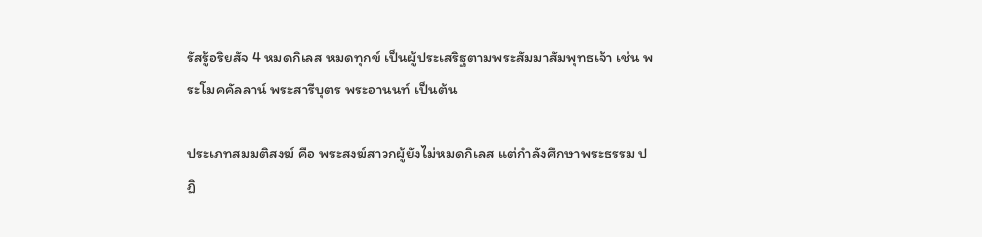รัสรู้อริยสัจ 4 หมดกิเลส หมดทุกข์ เป็นผู้ประเสริฐตามพระสัมมาสัมพุทธเจ้า เช่น พระโมคคัลลาน์ พระสารีบุตร พระอานนท์ เป็นต้น

ประเภทสมมติสงฆ์ คือ พระสงฆ์สาวกผู้ยังไม่หมดกิเลส แต่กำลังศึกษาพระธรรม ปฏิ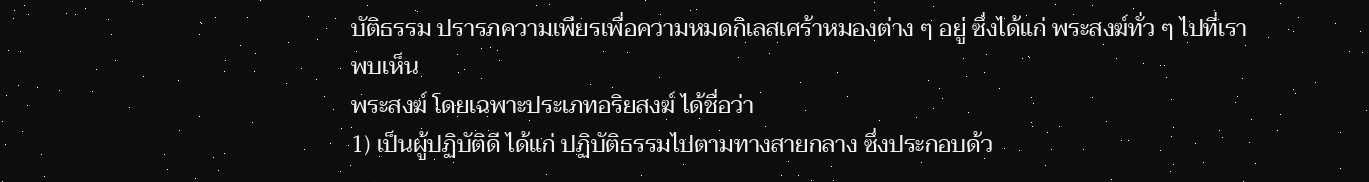บัติธรรม ปรารภความเพียรเพื่อความหมดกิเลสเศร้าหมองต่าง ๆ อยู่ ซึ่งได้แก่ พระสงฆ์ทั่ว ๆ ไปที่เราพบเห็น
พระสงฆ์ โดยเฉพาะประเภทอริยสงฆ์ ได้ชื่อว่า
1) เป็นผู้ปฏิบัติดี ได้แก่ ปฏิบัติธรรมไปตามทางสายกลาง ซึ่งประกอบด้ว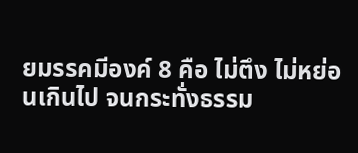ยมรรคมีองค์ 8 คือ ไม่ตึง ไม่หย่อนเกินไป จนกระทั่งธรรม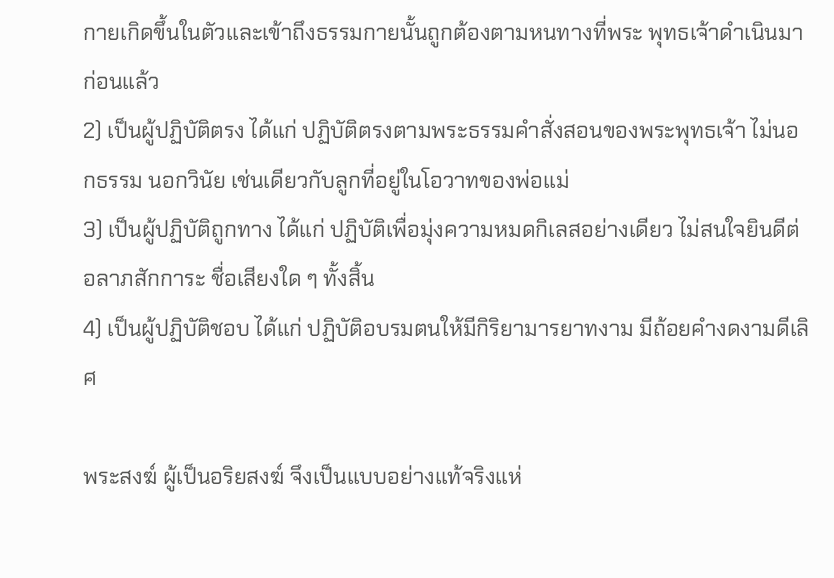กายเกิดขึ้นในตัวและเข้าถึงธรรมกายนั้นถูกต้องตามหนทางที่พระ พุทธเจ้าดำเนินมาก่อนแล้ว
2) เป็นผู้ปฏิบัติตรง ได้แก่ ปฏิบัติตรงตามพระธรรมคำสั่งสอนของพระพุทธเจ้า ไม่นอกธรรม นอกวินัย เช่นเดียวกับลูกที่อยู่ในโอวาทของพ่อแม่
3) เป็นผู้ปฏิบัติถูกทาง ได้แก่ ปฏิบัติเพื่อมุ่งความหมดกิเลสอย่างเดียว ไม่สนใจยินดีต่อลาภสักการะ ชื่อเสียงใด ๆ ทั้งสิ้น
4) เป็นผู้ปฏิบัติชอบ ได้แก่ ปฏิบัติอบรมตนให้มีกิริยามารยาทงาม มีถ้อยคำงดงามดีเลิศ

พระสงฆ์ ผู้เป็นอริยสงฆ์ จึงเป็นแบบอย่างแท้จริงแห่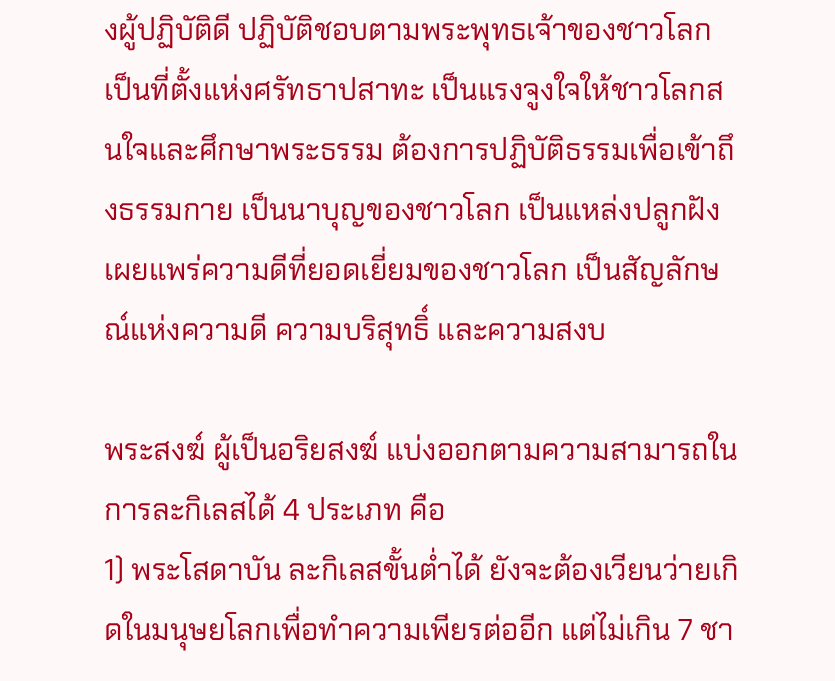งผู้ปฏิบัติดี ปฏิบัติชอบตามพระพุทธเจ้าของชาวโลก เป็นที่ตั้งแห่งศรัทธาปสาทะ เป็นแรงจูงใจให้ชาวโลกสนใจและศึกษาพระธรรม ต้องการปฏิบัติธรรมเพื่อเข้าถึงธรรมกาย เป็นนาบุญของชาวโลก เป็นแหล่งปลูกฝังเผยแพร่ความดีที่ยอดเยี่ยมของชาวโลก เป็นสัญลักษณ์แห่งความดี ความบริสุทธิ์ และความสงบ

พระสงฆ์ ผู้เป็นอริยสงฆ์ แบ่งออกตามความสามารถในการละกิเลสได้ 4 ประเภท คือ
1) พระโสดาบัน ละกิเลสขั้นต่ำได้ ยังจะต้องเวียนว่ายเกิดในมนุษยโลกเพื่อทำความเพียรต่ออีก แต่ไม่เกิน 7 ชา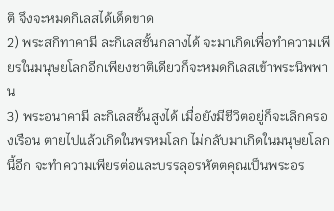ติ จึงจะหมดกิเลสได้เด็ดขาด
2) พระสกิทาคามี ละกิเลสชั้นกลางได้ จะมาเกิดเพื่อทำความเพียรในมนุษยโลกอีกเพียงชาติเดียวก็จะหมดกิเลสเข้าพระนิพพาน
3) พระอนาคามี ละกิเลสชั้นสูงได้ เมื่อยังมีชีวิตอยู่ก็จะเลิกครองเรือน ตายไปแล้วเกิดในพรหมโลก ไม่กลับมาเกิดในมนุษยโลกนี้อีก จะทำความเพียรต่อและบรรลุอรหัตตคุณเป็นพระอร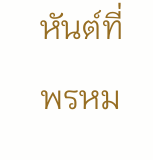หันต์ที่พรหม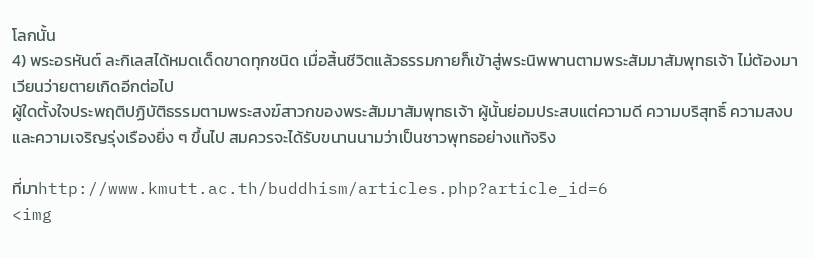โลกนั้น
4) พระอรหันต์ ละกิเลสได้หมดเด็ดขาดทุกชนิด เมื่อสิ้นชีวิตแล้วธรรมกายก็เข้าสู่พระนิพพานตามพระสัมมาสัมพุทธเจ้า ไม่ต้องมาเวียนว่ายตายเกิดอีกต่อไป
ผู้ใดตั้งใจประพฤติปฏิบัติธรรมตามพระสงฆ์สาวกของพระสัมมาสัมพุทธเจ้า ผู้นั้นย่อมประสบแต่ความดี ความบริสุทธิ์ ความสงบ และความเจริญรุ่งเรืองยิ่ง ๆ ขึ้นไป สมควรจะได้รับขนานนามว่าเป็นชาวพุทธอย่างแท้จริง

ที่มาhttp://www.kmutt.ac.th/buddhism/articles.php?article_id=6
<img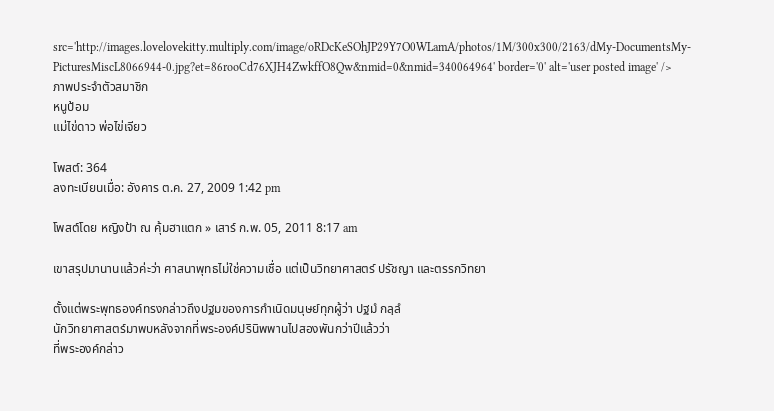src='http://images.lovelovekitty.multiply.com/image/oRDcKeSOhJP29Y7O0WLamA/photos/1M/300x300/2163/dMy-DocumentsMy-PicturesMiscL8066944-0.jpg?et=86rooCd76XJH4ZwkffO8Qw&nmid=0&nmid=340064964' border='0' alt='user posted image' />
ภาพประจำตัวสมาชิก
หนูป้อม
แม่ไข่ดาว พ่อไข่เจียว

โพสต์: 364
ลงทะเบียนเมื่อ: อังคาร ต.ค. 27, 2009 1:42 pm

โพสต์โดย หญิงป้า ณ คุ้มฮาแตก » เสาร์ ก.พ. 05, 2011 8:17 am

เขาสรุปมานานแล้วค่ะว่า ศาสนาพุทธไม่ใช่ความเชื่อ แต่เป็นวิทยาศาสตร์ ปรัชญา และตรรกวิทยา

ตั้งแต่พระพุทธองค์ทรงกล่าวถึงปฐมของการกำเนิดมนุษย์ทุกผู้ว่า ปฐมํ กลฺลํ
นักวิทยาศาสตร์มาพบหลังจากที่พระองค์ปรินิพพานไปสองพันกว่าปีแล้วว่า
ที่พระองค์กล่าว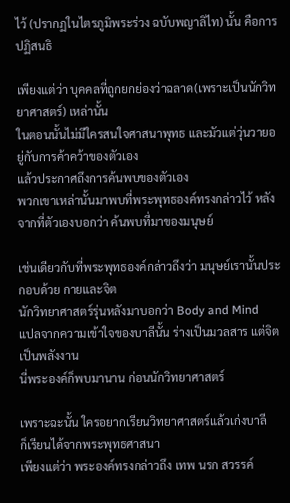ไว้ (ปรากฏในไตรภูมิพระร่วง ฉบับพญาลิไท) นั้น คือการปฏิสนธิ

เพียงแต่ว่า บุคคลที่ถูกยกย่องว่าฉลาด(เพราะเป็นนักวิทยาศาสตร์) เหล่านั้น
ในตอนนั้นไม่มีใครสนใจศาสนาพุทธ และมัวแต่วุ่นวายอยู่กับการค้าคว้าของตัวเอง
แล้วประกาศถึงการค้นพบของตัวเอง
พวกเขาเหล่านั้นมาพบที่พระพุทธองค์ทรงกล่าวไว้ หลังจากที่ตัวเองบอกว่า ค้นพบที่มาของมนุษย์

เช่นเดียวกับที่พระพุทธองค์กล่าวถึงว่า มนุษย์เรานั้นประกอบด้วย กายและจิต
นักวิทยาศาสตร์รุ่นหลังมาบอกว่า Body and Mind
แปลจากความเข้าใจของบาลีนั้น ร่างเป็นมวลสาร แต่จิตเป็นพลังงาน
นี่พระองค์ก็พบมานาน ก่อนนักวิทยาศาสตร์

เพราะฉะนั้น ใครอยากเรียนวิทยาศาสตร์แล้วเก่งบาลี
ก็เรียนได้จากพระพุทธศาสนา
เพียงแต่ว่า พระองค์ทรงกล่าวถึง เทพ นรก สวรรค์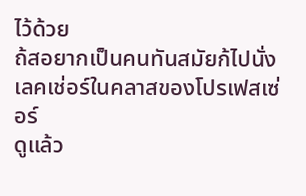ไว้ด้วย
ถ้สอยากเป็นคนทันสมัยก้ไปนั่งเลคเช่อร์ในคลาสของโปรเฟสเซ่อร์
ดูแล้ว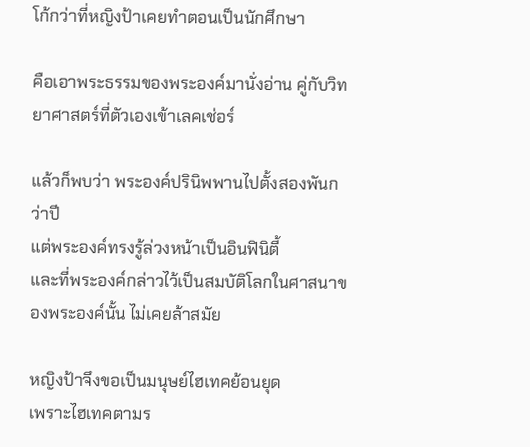โก้กว่าที่หญิงป้าเคยทำตอนเป็นนักศึกษา

คือเอาพระธรรมของพระองค์มานั่งอ่าน คู่กับวิทยาศาสตร์ที่ตัวเองเข้าเลคเช่อร์

แล้วก็พบว่า พระองค์ปรินิพพานไปตั้งสองพันกว่าปี
แต่พระองค์ทรงรู้ล่วงหน้าเป็นอินฟินิตี้
และที่พระองค์กล่าวไว้เป็นสมบัติโลกในศาสนาของพระองค์นั้น ไม่เคยล้าสมัย

หญิงป้าจึงขอเป็นมนุษย์ไฮเทคย้อนยุด
เพราะไฮเทคตามร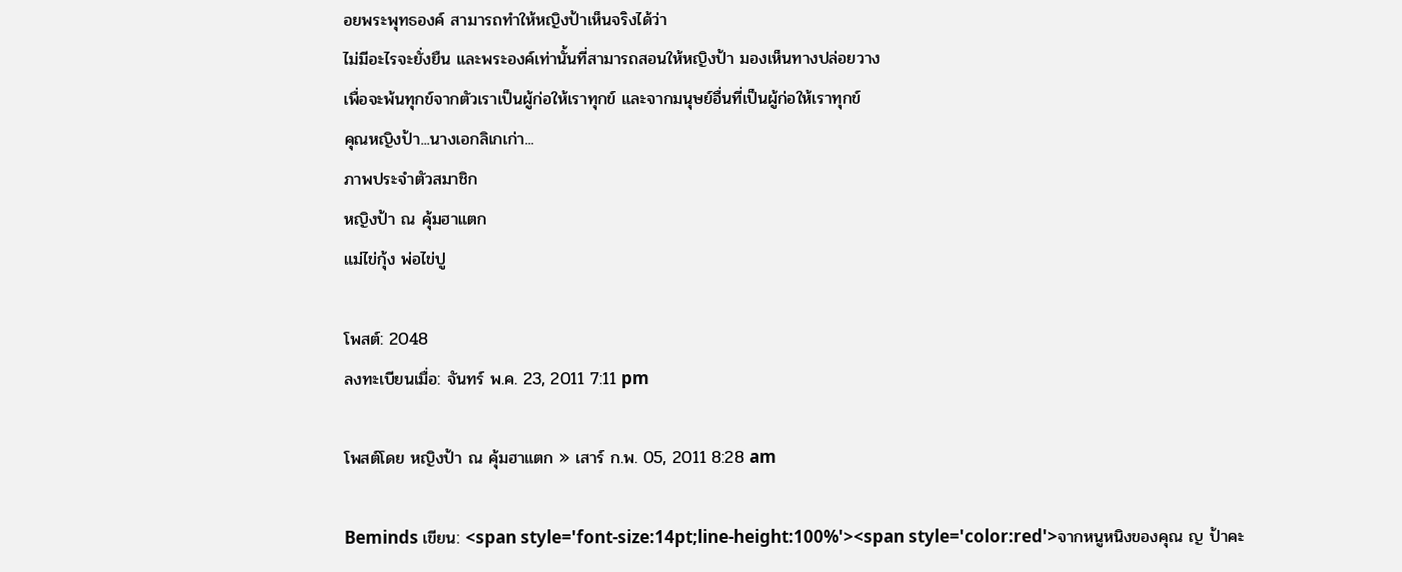อยพระพุทธองค์ สามารถทำให้หญิงป้าเห็นจริงได้ว่า
ไม่มีอะไรจะยั่งยืน และพระองค์เท่านั้นที่สามารถสอนให้หญิงป้า มองเห็นทางปล่อยวาง
เพื่อจะพ้นทุกข์จากตัวเราเป็นผู้ก่อให้เราทุกข์ และจากมนุษย์อื่นที่เป็นผู้ก่อให้เราทุกข์
คุณหญิงป้า...นางเอกลิเกเก่า...
ภาพประจำตัวสมาชิก
หญิงป้า ณ คุ้มฮาแตก
แม่ไข่กุ้ง พ่อไข่ปู

โพสต์: 2048
ลงทะเบียนเมื่อ: จันทร์ พ.ค. 23, 2011 7:11 pm

โพสต์โดย หญิงป้า ณ คุ้มฮาแตก » เสาร์ ก.พ. 05, 2011 8:28 am

Beminds เขียน: <span style='font-size:14pt;line-height:100%'><span style='color:red'>จากหนูหนิงของคุณ ญ ป้าคะ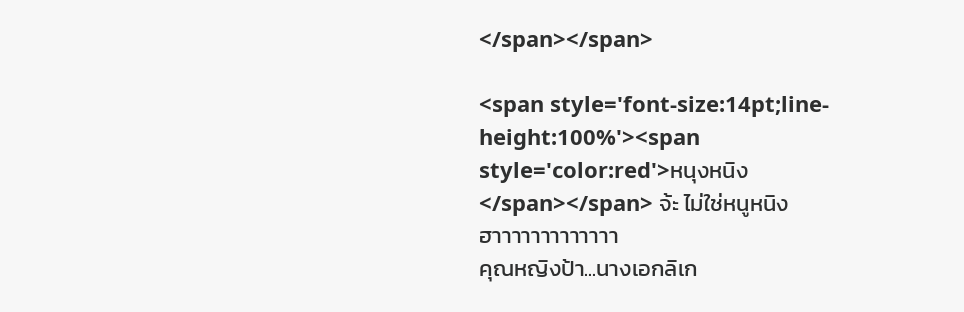</span></span>

<span style='font-size:14pt;line-height:100%'><span style='color:red'>หนุงหนิง</span></span> จ้ะ ไม่ใช่หนูหนิง
ฮาาาาาาาาาาาาา
คุณหญิงป้า...นางเอกลิเก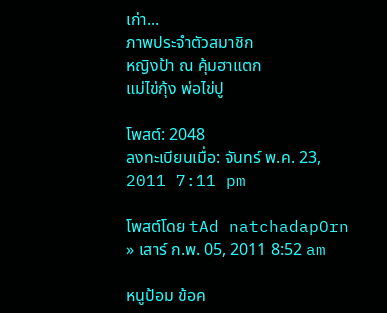เก่า...
ภาพประจำตัวสมาชิก
หญิงป้า ณ คุ้มฮาแตก
แม่ไข่กุ้ง พ่อไข่ปู

โพสต์: 2048
ลงทะเบียนเมื่อ: จันทร์ พ.ค. 23, 2011 7:11 pm

โพสต์โดย tAd natchadapOrn » เสาร์ ก.พ. 05, 2011 8:52 am

หนูป้อม ข้อค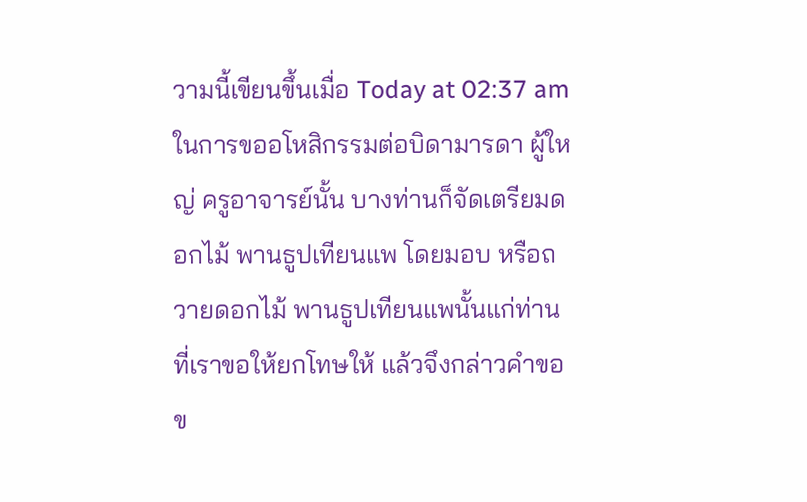วามนี้เขียนขึ้นเมื่อ Today at 02:37 am
ในการขออโหสิกรรมต่อบิดามารดา ผู้ใหญ่ ครูอาจารย์นั้น บางท่านก็จัดเตรียมดอกไม้ พานธูปเทียนแพ โดยมอบ หรือถวายดอกไม้ พานธูปเทียนแพนั้นแก่ท่านที่เราขอให้ยกโทษให้ แล้วจึงกล่าวคำขอข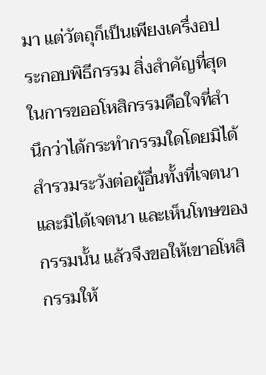มา แต่วัตถุก็เป็นเพียงเครื่งอประกอบพิธีกรรม สิ่งสำคัญที่สุดในการขออโหสิกรรมคือใจที่สำนึกว่าได้กระทำกรรมใดโดยมิได้ สำรวมระวังต่อผู้อื่นทั้งที่เจตนา และมิได้เจตนา และเห็นโทษของกรรมนั้น แล้วจึงขอให้เขาอโหสิกรรมให้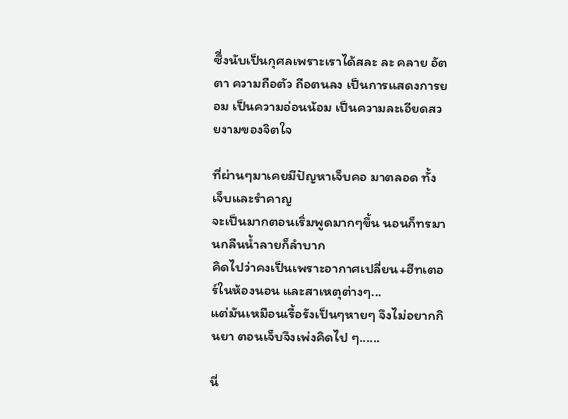ซึี่งนับเป็นกุศลเพราะเราได้สละ ละ คลาย อัตตา ความถือตัว ถือตนลง เป็นการแสดงการยอม เป็นความอ่อนน้อม เป็นความละเอียดสวยงามของจิตใจ

ที่ผ่านๆมาเคยมีปัญหาเจ็บคอ มาตลอด ทั้งเจ็บและรำคาญ
จะเป็นมากตอนเริ่มพูดมากๆขึ้น นอนก็ทรมานกลืนน้ำลายก็ลำบาก
คิดไปว่าคงเป็นเพราะอากาศเปลี่ยน+ฮีทเตอร์ในห้องนอน และสาเหตุต่างๆ...
แต่มันเหมือนเรื้อรังเป็นๆหายๆ จึงไม่อยากกินยา ตอนเจ็บจึงเพ่งคิดไป ๆ......

นี่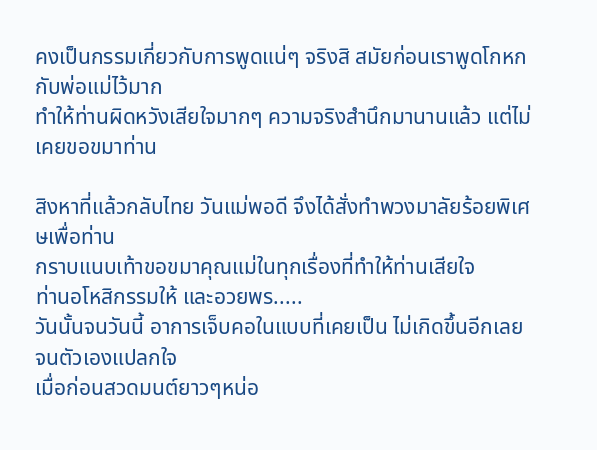คงเป็นกรรมเกี่ยวกับการพูดแน่ๆ จริงสิ สมัยก่อนเราพูดโกหกกับพ่อแม่ไว้มาก
ทำให้ท่านผิดหวังเสียใจมากๆ ความจริงสำนึกมานานแล้ว แต่ไม่เคยขอขมาท่าน

สิงหาที่แล้วกลับไทย วันแม่พอดี จึงได้สั่งทำพวงมาลัยร้อยพิเศษเพื่อท่าน
กราบแนบเท้าขอขมาคุณแม่ในทุกเรื่องที่ทำให้ท่านเสียใจ
ท่านอโหสิกรรมให้ และอวยพร.....
วันนั้นจนวันนี้ อาการเจ็บคอในแบบที่เคยเป็น ไม่เกิดขึ้นอีกเลย จนตัวเองแปลกใจ
เมื่อก่อนสวดมนต์ยาวๆหน่อ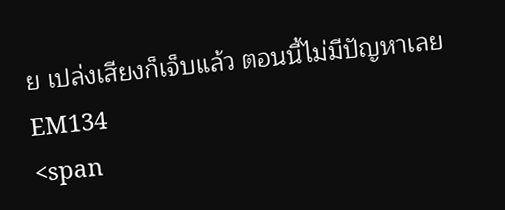ย เปล่งเสียงก็เจ็บแล้ว ตอนนี้ไม่มีปัญหาเลยEM134
<span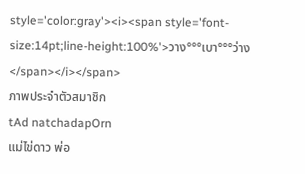style='color:gray'><i><span style='font-size:14pt;line-height:100%'>วาง°°°เบา°°°ว่าง</span></i></span>
ภาพประจำตัวสมาชิก
tAd natchadapOrn
แม่ไข่ดาว พ่อ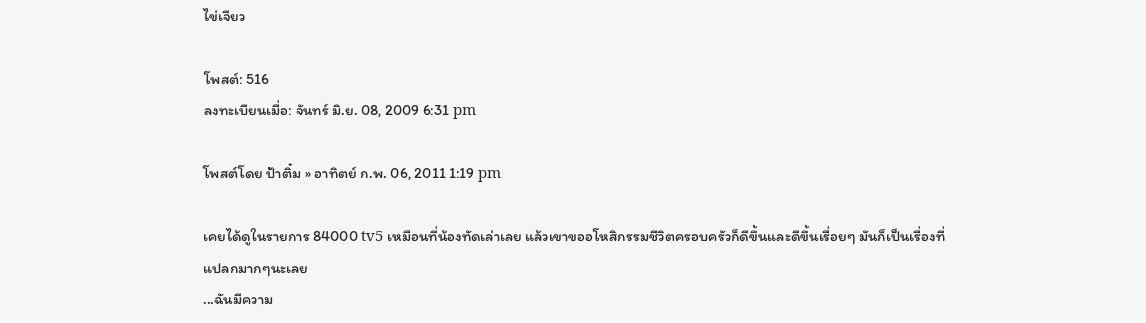ไข่เจียว

โพสต์: 516
ลงทะเบียนเมื่อ: จันทร์ มิ.ย. 08, 2009 6:31 pm

โพสต์โดย ป้าติ๋ม » อาทิตย์ ก.พ. 06, 2011 1:19 pm

เคยได้ดูในรายการ 84000 tv5 เหมือนที่น้องทัดเล่าเลย แล้วเขาขออโหสิกรรมชีวิตครอบครัวก็ดีขึ้นและดีขึ้นเรื่อยๆ มันก็เป็นเรื่องที่แปลกมากๆนะเลย
...ฉันมีความ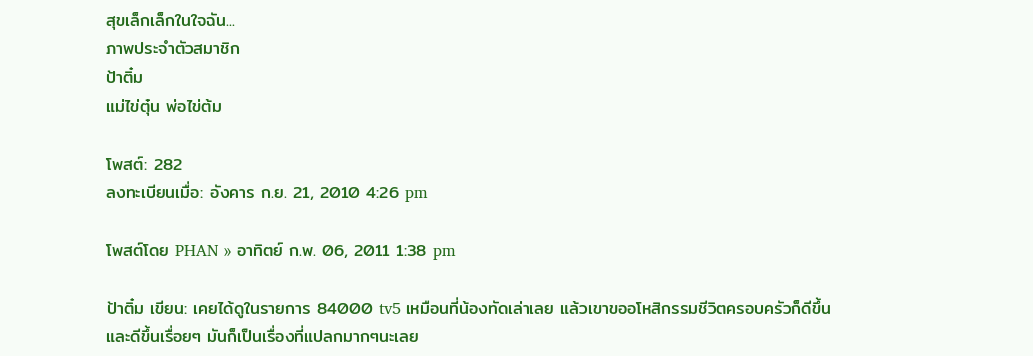สุขเล็กเล็กในใจฉัน...
ภาพประจำตัวสมาชิก
ป้าติ๋ม
แม่ไข่ตุ๋น พ่อไข่ต้ม

โพสต์: 282
ลงทะเบียนเมื่อ: อังคาร ก.ย. 21, 2010 4:26 pm

โพสต์โดย PHAN » อาทิตย์ ก.พ. 06, 2011 1:38 pm

ป้าติ๋ม เขียน: เคยได้ดูในรายการ 84000 tv5 เหมือนที่น้องทัดเล่าเลย แล้วเขาขออโหสิกรรมชีวิตครอบครัวก็ดีขึ้นและดีขึ้นเรื่อยๆ มันก็เป็นเรื่องที่แปลกมากๆนะเลย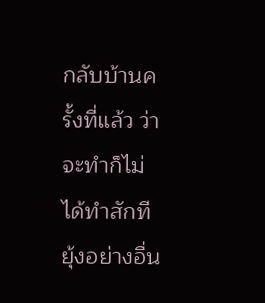กลับบ้านครั้งที่แล้ว ว่าจะทำก็ไม่ได้ทำสักที ยุ้งอย่างอื่น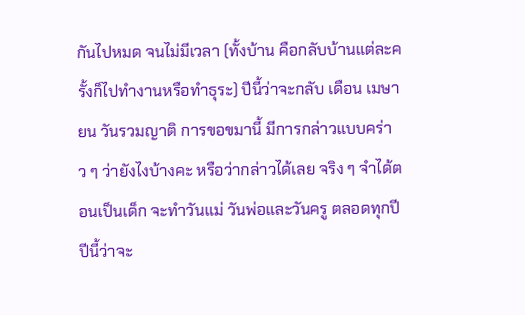กันไปหมด จนไม่มีเวลา (ทั้งบ้าน คือกลับบ้านแต่ละครั้งก็ไปทำงานหรือทำธุระ) ปีนี้ว่าจะกลับ เดือน เมษายน วันรวมญาติ การขอขมานี้ มีการกล่าวแบบคร่าว ๆ ว่ายังไงบ้างคะ หรือว่ากล่าวได้เลย จริง ๆ จำได้ตอนเป็นเด็ก จะทำวันแม่ วันพ่อและวันครู ตลอดทุกปี ปีนี้ว่าจะ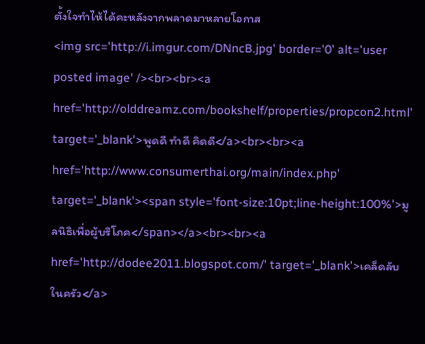ตั้งใจทำไห้ได้คะหลังจากพลาดมาหลายโอกาส
<img src='http://i.imgur.com/DNncB.jpg' border='0' alt='user posted image' /><br><br><a href='http://olddreamz.com/bookshelf/properties/propcon2.html' target='_blank'>พูดดี ทำดี คิดดี</a><br><br><a href='http://www.consumerthai.org/main/index.php' target='_blank'><span style='font-size:10pt;line-height:100%'>มูลนิธิเพื่อผู้บริโภค</span></a><br><br><a href='http://dodee2011.blogspot.com/' target='_blank'>เคล็ดลับในครัว</a>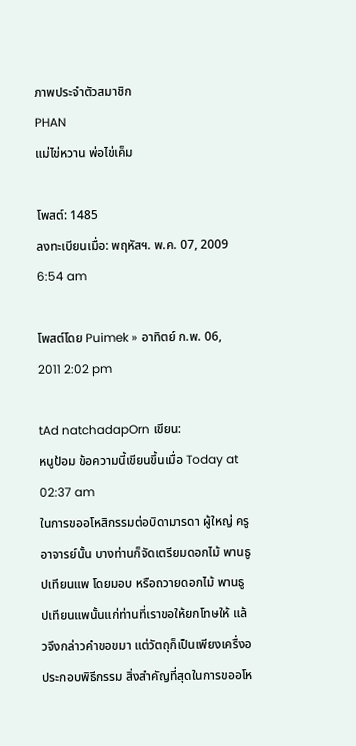ภาพประจำตัวสมาชิก
PHAN
แม่ไข่หวาน พ่อไข่เค็ม

โพสต์: 1485
ลงทะเบียนเมื่อ: พฤหัสฯ. พ.ค. 07, 2009 6:54 am

โพสต์โดย Puimek » อาทิตย์ ก.พ. 06, 2011 2:02 pm

tAd natchadapOrn เขียน:
หนูป้อม ข้อความนี้เขียนขึ้นเมื่อ Today at 02:37 am
ในการขออโหสิกรรมต่อบิดามารดา ผู้ใหญ่ ครูอาจารย์นั้น บางท่านก็จัดเตรียมดอกไม้ พานธูปเทียนแพ โดยมอบ หรือถวายดอกไม้ พานธูปเทียนแพนั้นแก่ท่านที่เราขอให้ยกโทษให้ แล้วจึงกล่าวคำขอขมา แต่วัตถุก็เป็นเพียงเครื่งอประกอบพิธีกรรม สิ่งสำคัญที่สุดในการขออโห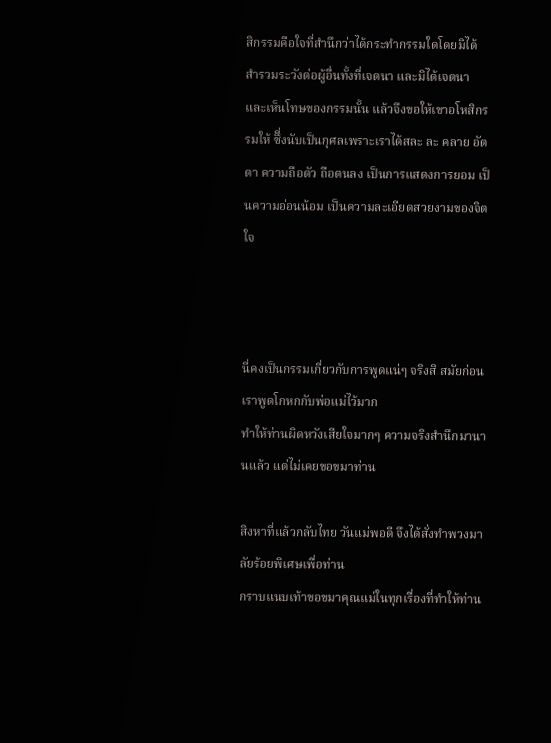สิกรรมคือใจที่สำนึกว่าได้กระทำกรรมใดโดยมิได้ สำรวมระวังต่อผู้อื่นทั้งที่เจตนา และมิได้เจตนา และเห็นโทษของกรรมนั้น แล้วจึงขอให้เขาอโหสิกรรมให้ ซึี่งนับเป็นกุศลเพราะเราได้สละ ละ คลาย อัตตา ความถือตัว ถือตนลง เป็นการแสดงการยอม เป็นความอ่อนน้อม เป็นความละเอียดสวยงามของจิตใจ



นี่คงเป็นกรรมเกี่ยวกับการพูดแน่ๆ จริงสิ สมัยก่อนเราพูดโกหกกับพ่อแม่ไว้มาก
ทำให้ท่านผิดหวังเสียใจมากๆ ความจริงสำนึกมานานแล้ว แต่ไม่เคยขอขมาท่าน

สิงหาที่แล้วกลับไทย วันแม่พอดี จึงได้สั่งทำพวงมาลัยร้อยพิเศษเพื่อท่าน
กราบแนบเท้าขอขมาคุณแม่ในทุกเรื่องที่ทำให้ท่าน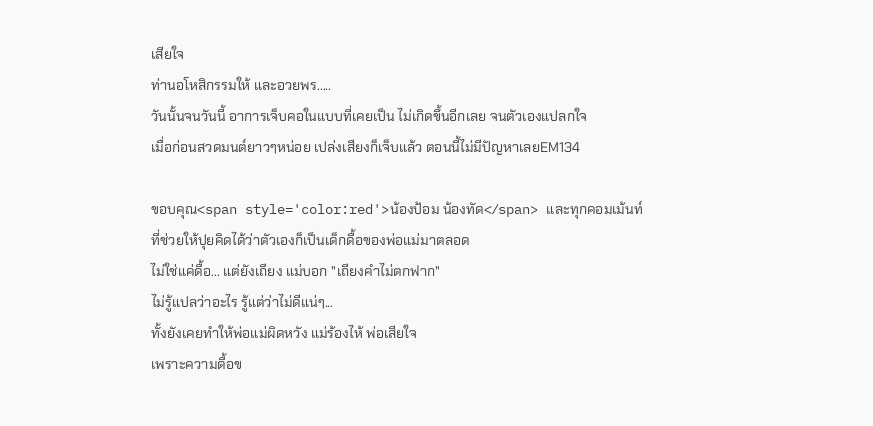เสียใจ
ท่านอโหสิกรรมให้ และอวยพร.....
วันนั้นจนวันนี้ อาการเจ็บคอในแบบที่เคยเป็น ไม่เกิดขึ้นอีกเลย จนตัวเองแปลกใจ
เมื่อก่อนสวดมนต์ยาวๆหน่อย เปล่งเสียงก็เจ็บแล้ว ตอนนี้ไม่มีปัญหาเลยEM134

ขอบคุณ<span style='color:red'>น้องป้อม น้องทัด</span> และทุกคอมเม้นท์
ที่ช่วยให้ปุยคิดได้ว่าตัวเองก็เป็นเด็กดื้อของพ่อแม่มาตลอด
ไม่ใช่แค่ดื้อ... แต่ยังเถียง แม่บอก "เถียงคำไม่ตกฟาก"
ไม่รู้แปลว่าอะไร รู้แต่ว่าไม่ดีแน่ๆ...
ทั้งยังเคยทำให้พ่อแม่ผิดหวัง แม่ร้องไห้ พ่อเสียใจ
เพราะความดื้อข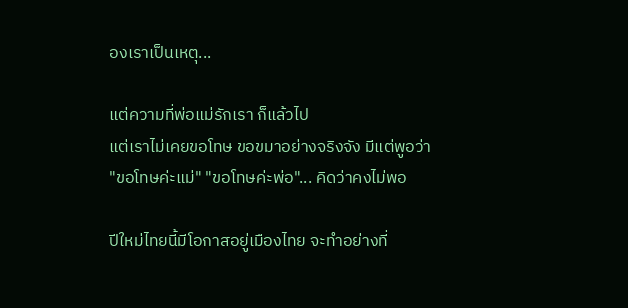องเราเป็นเหตุ...

แต่ความที่พ่อแม่รักเรา ก็แล้วไป
แต่เราไม่เคยขอโทษ ขอขมาอย่างจริงจัง มีแต่พูอว่า
"ขอโทษค่ะแม่" "ขอโทษค่ะพ่อ"... คิดว่าคงไม่พอ

ปีใหม่ไทยนี้มีโอกาสอยู่เมืองไทย จะทำอย่างที่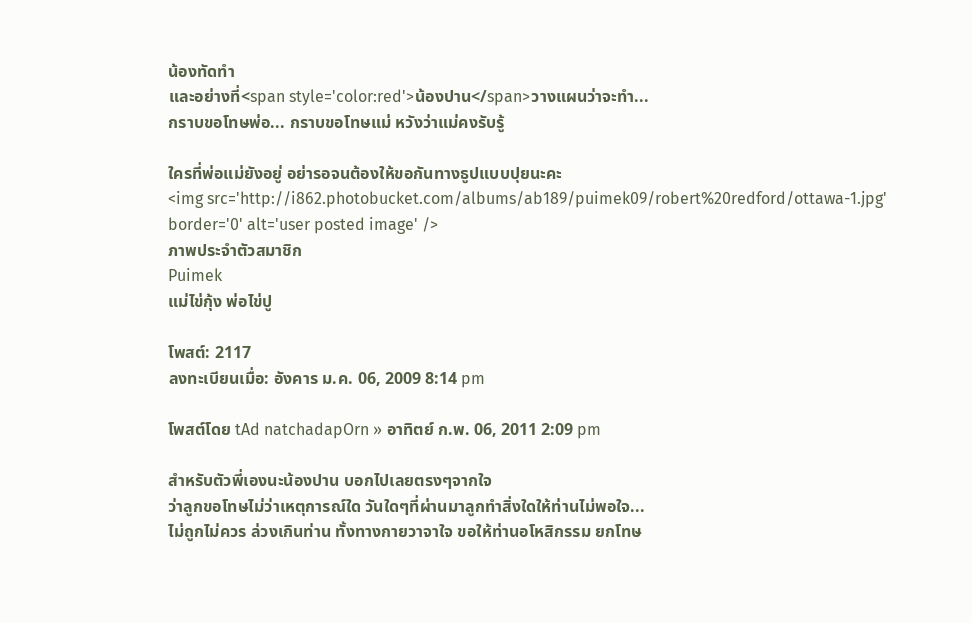น้องทัดทำ
และอย่างที่<span style='color:red'>น้องปาน</span>วางแผนว่าจะทำ...
กราบขอโทษพ่อ... กราบขอโทษแม่ หวังว่าแม่คงรับรู้

ใครที่พ่อแม่ยังอยู่ อย่ารอจนต้องให้ขอกันทางธูปแบบปุยนะคะ
<img src='http://i862.photobucket.com/albums/ab189/puimek09/robert%20redford/ottawa-1.jpg' border='0' alt='user posted image' />
ภาพประจำตัวสมาชิก
Puimek
แม่ไข่กุ้ง พ่อไข่ปู

โพสต์: 2117
ลงทะเบียนเมื่อ: อังคาร ม.ค. 06, 2009 8:14 pm

โพสต์โดย tAd natchadapOrn » อาทิตย์ ก.พ. 06, 2011 2:09 pm

สำหรับตัวพี่เองนะน้องปาน บอกไปเลยตรงๆจากใจ
ว่าลูกขอโทษไม่ว่าเหตุการณ์ใด วันใดๆที่ผ่านมาลูกทำสิ่งใดให้ท่านไม่พอใจ...
ไม่ถูกไม่ควร ล่วงเกินท่าน ทั้งทางกายวาจาใจ ขอให้ท่านอโหสิกรรม ยกโทษ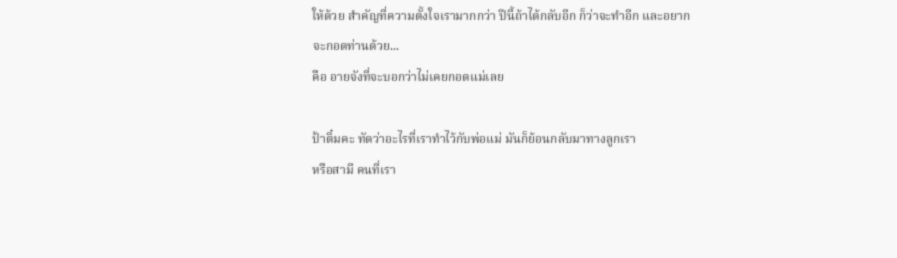ให้ด้วย สำคัญที่ความตั้งใจเรามากกว่า ปีนี้ถ้าได้กลับอีก ก็ว่าจะทำอีก และอยากจะกอดท่านด้วย...
คือ อายจังที่จะบอกว่าไม่เคยกอดแม่เลย

ป้าติ๋มคะ ทัดว่าอะไรที่เราทำไว้กับพ่อแม่ มันก็ย้อนกลับมาทางลูกเรา
หรือสามี คนที่เรา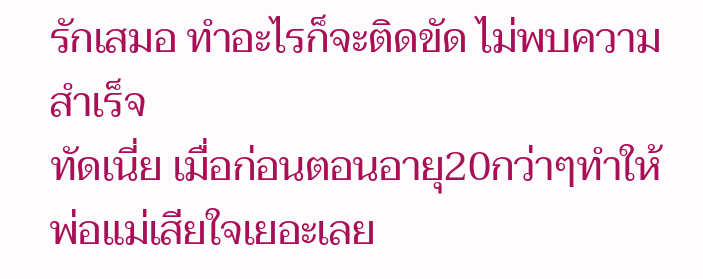รักเสมอ ทำอะไรก็จะติดขัด ไม่พบความสำเร็จ
ทัดเนี่ย เมื่อก่อนตอนอายุ20กว่าๆทำให้พ่อแม่เสียใจเยอะเลย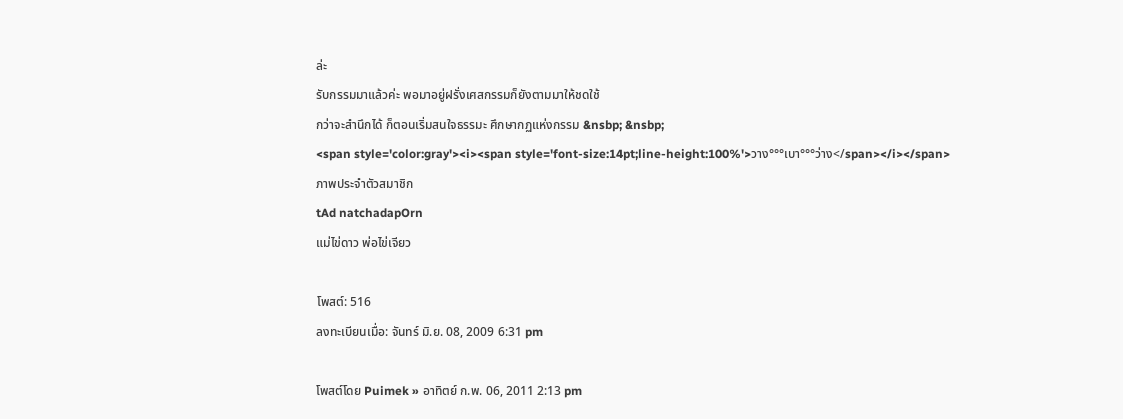ล่ะ
รับกรรมมาแล้วค่ะ พอมาอยู่ฝรั่งเศสกรรมก็ยังตามมาให้ชดใช้
กว่าจะสำนึกได้ ก็ตอนเริ่มสนใจธรรมะ ศึกษากฏแห่งกรรม &nsbp; &nsbp;
<span style='color:gray'><i><span style='font-size:14pt;line-height:100%'>วาง°°°เบา°°°ว่าง</span></i></span>
ภาพประจำตัวสมาชิก
tAd natchadapOrn
แม่ไข่ดาว พ่อไข่เจียว

โพสต์: 516
ลงทะเบียนเมื่อ: จันทร์ มิ.ย. 08, 2009 6:31 pm

โพสต์โดย Puimek » อาทิตย์ ก.พ. 06, 2011 2:13 pm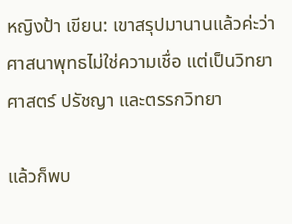หญิงป้า เขียน: เขาสรุปมานานแล้วค่ะว่า ศาสนาพุทธไม่ใช่ความเชื่อ แต่เป็นวิทยาศาสตร์ ปรัชญา และตรรกวิทยา

แล้วก็พบ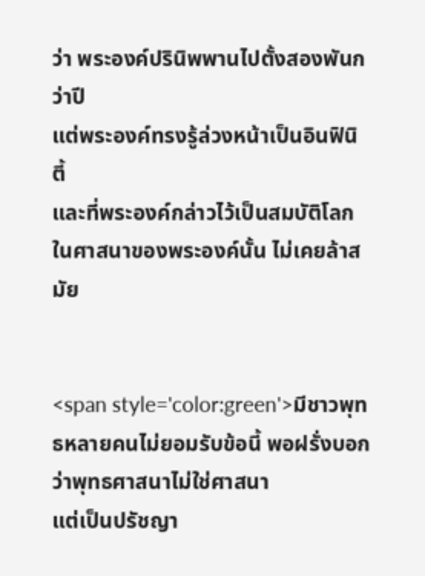ว่า พระองค์ปรินิพพานไปตั้งสองพันกว่าปี
แต่พระองค์ทรงรู้ล่วงหน้าเป็นอินฟินิตี้
และที่พระองค์กล่าวไว้เป็นสมบัติโลกในศาสนาของพระองค์นั้น ไม่เคยล้าสมัย


<span style='color:green'>มีชาวพุทธหลายคนไม่ยอมรับข้อนี้ พอฝรั่งบอกว่าพุทธศาสนาไม่ใช่ศาสนา
แต่เป็นปรัชญา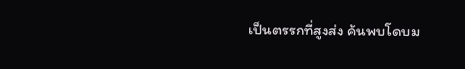เป็นตรรกที่สูงส่ง ค้นพบโดบม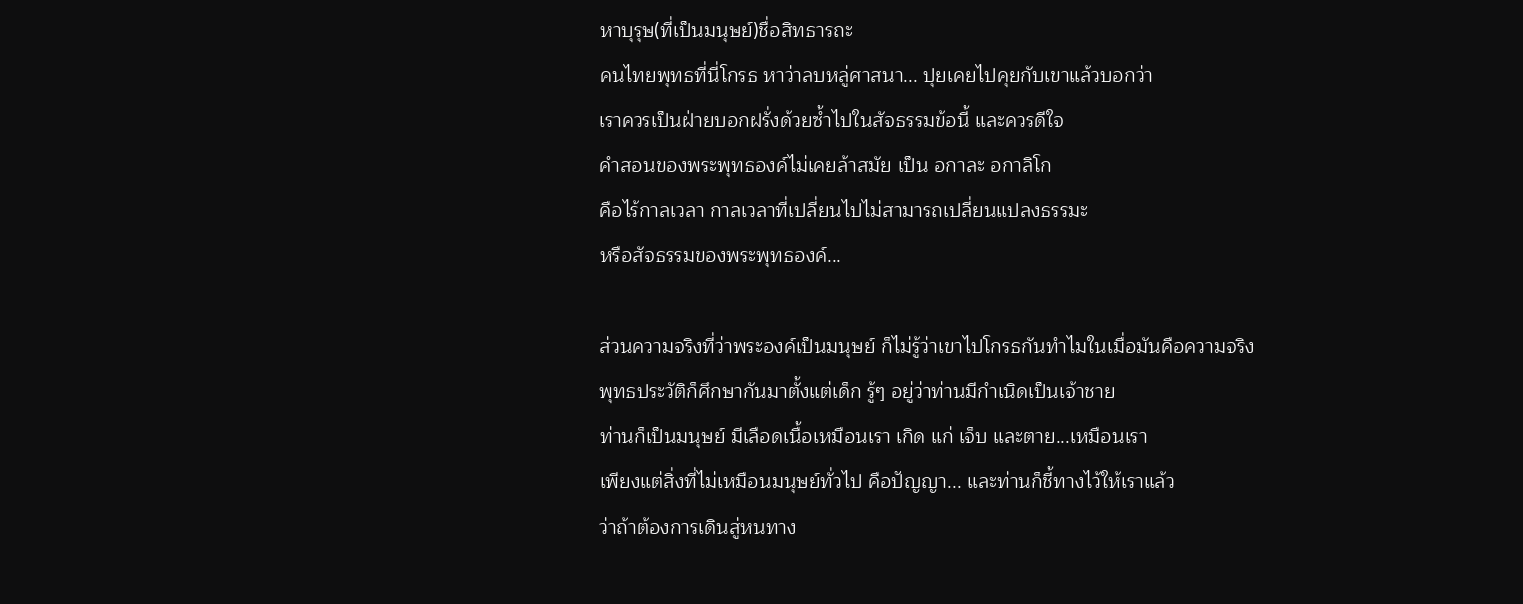หาบุรุษ(ที่เป็นมนุษย์)ชื่อสิทธารถะ
คนไทยพุทธที่นี่โกรธ หาว่าลบหลู่ศาสนา... ปุยเคยไปคุยกับเขาแล้วบอกว่า
เราควรเป็นฝ่ายบอกฝรั่งด้วยซ้ำไปในสัจธรรมข้อนี้ และควรดีใจ
คำสอนของพระพุทธองค์ไม่เคยล้าสมัย เป็น อกาละ อกาลิโก
คือไร้กาลเวลา กาลเวลาที่เปลี่ยนไปไม่สามารถเปลี่ยนแปลงธรรมะ
หรือสัจธรรมของพระพุทธองค์...

ส่วนความจริงที่ว่าพระองค์เป็นมนุษย์ ก็ไม่รู้ว่าเขาไปโกรธกันทำไมในเมื่อมันคือความจริง
พุทธประวัติก็ศึกษากันมาตั้งแต่เด็ก รู้ๆ อยู่ว่าท่านมีกำเนิดเป็นเจ้าชาย
ท่านก็เป็นมนุษย์ มีเลือดเนื้อเหมือนเรา เกิด แก่ เจ็บ และตาย...เหมือนเรา
เพียงแต่สิ่งที่ไม่เหมือนมนุษย์ทั่วไป คือปัญญา... และท่านก็ชี้ทางไว้ให้เราแล้ว
ว่าถ้าต้องการเดินสู่หนทาง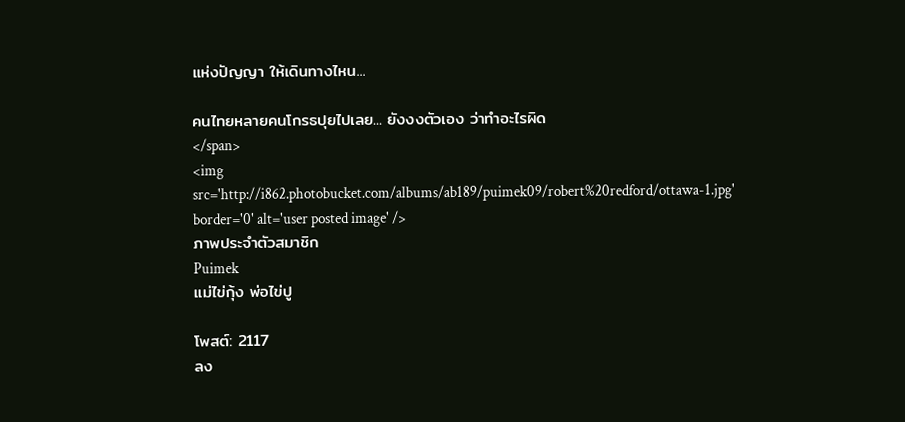แห่งปัญญา ให้เดินทางไหน...

คนไทยหลายคนโกรธปุยไปเลย... ยังงงตัวเอง ว่าทำอะไรผิด
</span>
<img src='http://i862.photobucket.com/albums/ab189/puimek09/robert%20redford/ottawa-1.jpg' border='0' alt='user posted image' />
ภาพประจำตัวสมาชิก
Puimek
แม่ไข่กุ้ง พ่อไข่ปู

โพสต์: 2117
ลง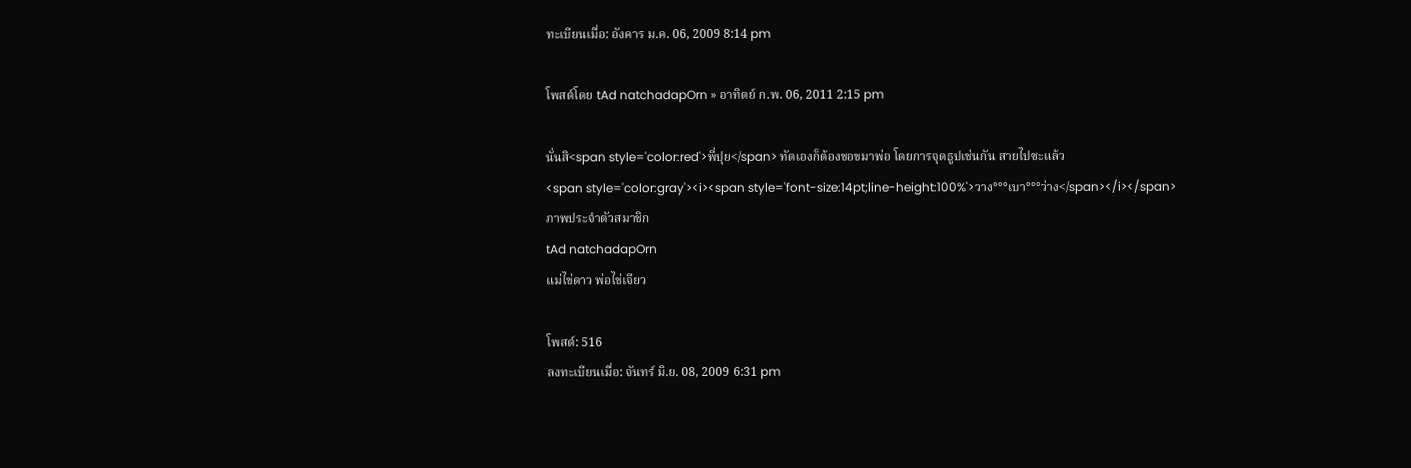ทะเบียนเมื่อ: อังคาร ม.ค. 06, 2009 8:14 pm

โพสต์โดย tAd natchadapOrn » อาทิตย์ ก.พ. 06, 2011 2:15 pm

นั่นสิ<span style='color:red'>พี่ปุย</span> ทัดเองก็ต้องขอขมาพ่อ โดยการจุดธูปเช่นกัน สายไปซะแล้ว
<span style='color:gray'><i><span style='font-size:14pt;line-height:100%'>วาง°°°เบา°°°ว่าง</span></i></span>
ภาพประจำตัวสมาชิก
tAd natchadapOrn
แม่ไข่ดาว พ่อไข่เจียว

โพสต์: 516
ลงทะเบียนเมื่อ: จันทร์ มิ.ย. 08, 2009 6:31 pm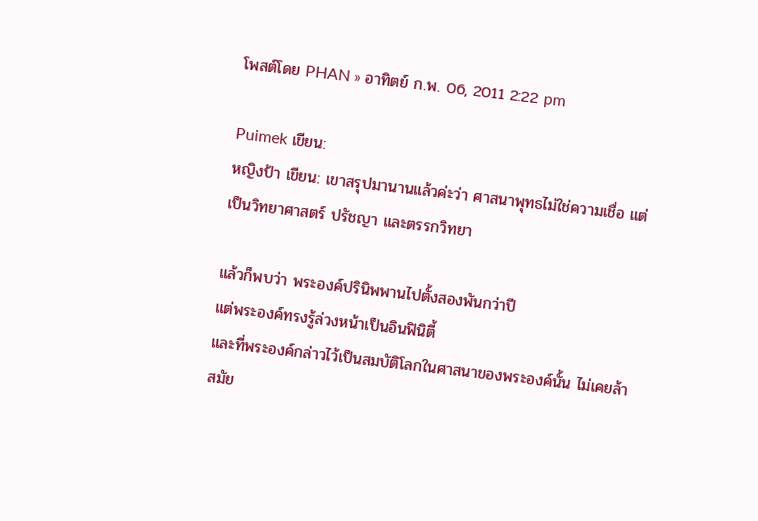โพสต์โดย PHAN » อาทิตย์ ก.พ. 06, 2011 2:22 pm

Puimek เขียน:
หญิงป้า เขียน: เขาสรุปมานานแล้วค่ะว่า ศาสนาพุทธไม่ใช่ความเชื่อ แต่เป็นวิทยาศาสตร์ ปรัชญา และตรรกวิทยา

แล้วก็พบว่า พระองค์ปรินิพพานไปตั้งสองพันกว่าปี
แต่พระองค์ทรงรู้ล่วงหน้าเป็นอินฟินิตี้
และที่พระองค์กล่าวไว้เป็นสมบัติโลกในศาสนาของพระองค์นั้น ไม่เคยล้าสมัย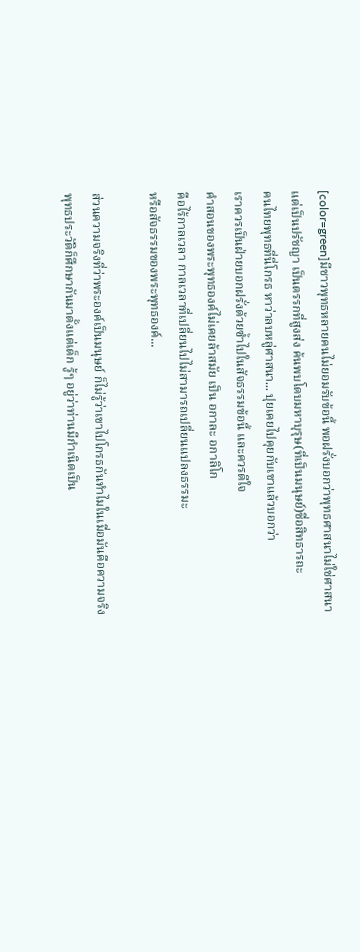[color=green]มีชาวพุทธหลายคนไม่ยอมรับข้อนี้ พอฝรั่งบอกว่าพุทธศาสนาไม่ใช่ศาสนา
แต่เป็นปรัชญา เป็นตรรกที่สูงส่ง ค้นพบโดบมหาบุรุษ(ที่เป็นมนุษย์)ชื่อสิทธารถะ
คนไทยพุทธที่นี่โกรธ หาว่าลบหลู่ศาสนา... ปุยเคยไปคุยกับเขาแล้วบอกว่า
เราควรเป็นฝ่ายบอกฝรั่งด้วยซ้ำไปในสัจธรรมข้อนี้ และควรดีใจ
คำสอนของพระพุทธองค์ไม่เคยล้าสมัย เป็น อกาละ อกาลิโก
คือไร้กาลเวลา กาลเวลาที่เปลี่ยนไปไม่สามารถเปลี่ยนแปลงธรรมะ
หรือสัจธรรมของพระพุทธองค์...

ส่วนความจริงที่ว่าพระองค์เป็นมนุษย์ ก็ไม่รู้ว่าเขาไปโกรธกันทำไมในเมื่อมันคือความจริง
พุทธประวัติก็ศึกษากันมาตั้งแต่เด็ก รู้ๆ อยู่ว่าท่านมีกำเนิดเป็น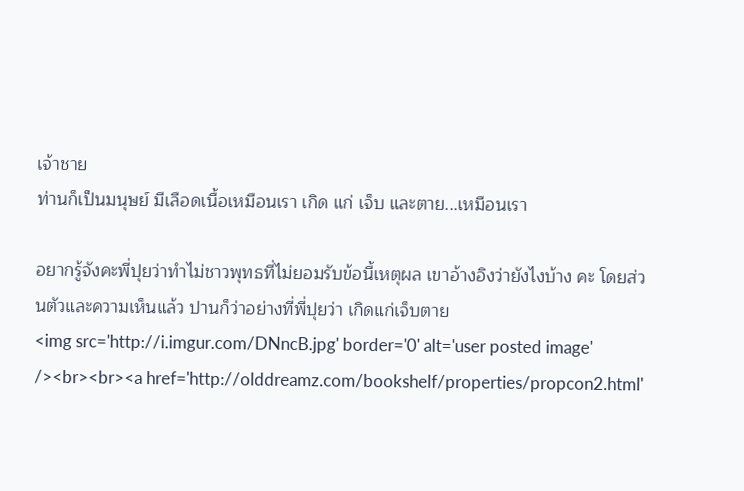เจ้าชาย
ท่านก็เป็นมนุษย์ มีเลือดเนื้อเหมือนเรา เกิด แก่ เจ็บ และตาย...เหมือนเรา

อยากรู้จังคะพี่ปุยว่าทำไม่ชาวพุทธที่ไม่ยอมรับข้อนี้เหตุผล เขาอ้างอิงว่ายังไงบ้าง คะ โดยส่วนตัวและความเห็นแล้ว ปานก็ว่าอย่างที่พี่ปุยว่า เกิดแก่เจ็บตาย
<img src='http://i.imgur.com/DNncB.jpg' border='0' alt='user posted image' /><br><br><a href='http://olddreamz.com/bookshelf/properties/propcon2.html'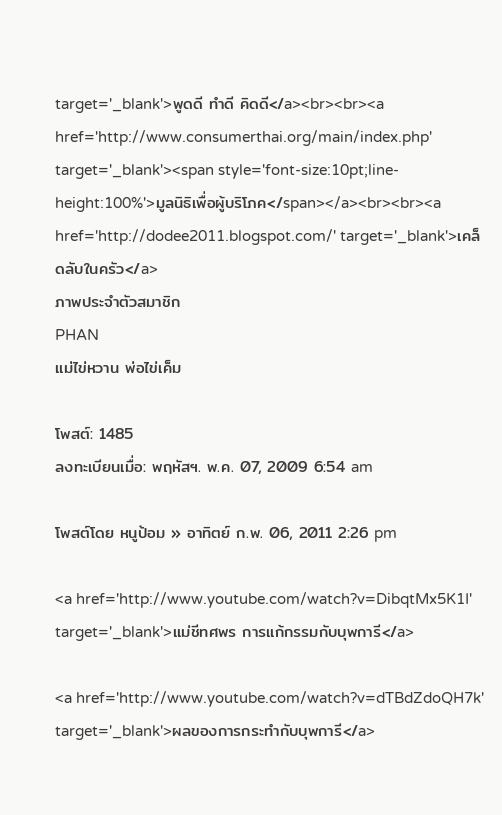target='_blank'>พูดดี ทำดี คิดดี</a><br><br><a href='http://www.consumerthai.org/main/index.php' target='_blank'><span style='font-size:10pt;line-height:100%'>มูลนิธิเพื่อผู้บริโภค</span></a><br><br><a href='http://dodee2011.blogspot.com/' target='_blank'>เคล็ดลับในครัว</a>
ภาพประจำตัวสมาชิก
PHAN
แม่ไข่หวาน พ่อไข่เค็ม

โพสต์: 1485
ลงทะเบียนเมื่อ: พฤหัสฯ. พ.ค. 07, 2009 6:54 am

โพสต์โดย หนูป้อม » อาทิตย์ ก.พ. 06, 2011 2:26 pm

<a href='http://www.youtube.com/watch?v=DibqtMx5K1I' target='_blank'>แม่ชีทศพร การแก้กรรมกับบุพการี</a>

<a href='http://www.youtube.com/watch?v=dTBdZdoQH7k' target='_blank'>ผลของการกระทำกับบุพการี</a>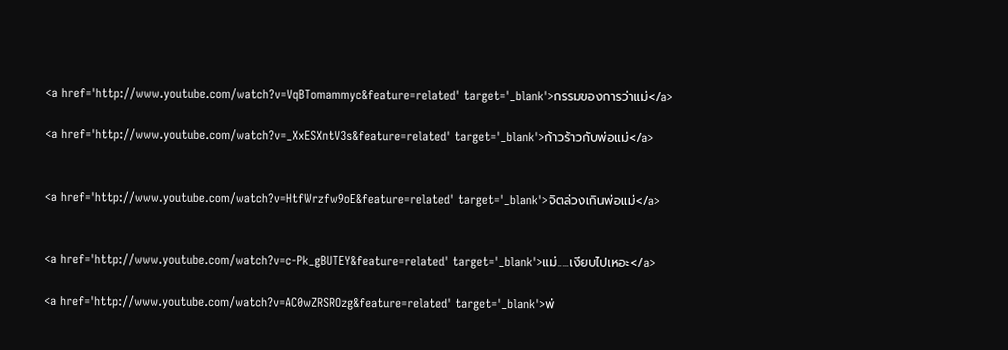<a href='http://www.youtube.com/watch?v=VqBTomammyc&feature=related' target='_blank'>กรรมของการว่าแม่</a>

<a href='http://www.youtube.com/watch?v=_XxESXntV3s&feature=related' target='_blank'>ก้าวร้าวกับพ่อแม่</a>


<a href='http://www.youtube.com/watch?v=HtfWrzfw9oE&feature=related' target='_blank'>จิตล่วงเกินพ่อแม่</a>


<a href='http://www.youtube.com/watch?v=c-Pk_gBUTEY&feature=related' target='_blank'>แม่.....เงียบไปเหอะ</a>

<a href='http://www.youtube.com/watch?v=AC0wZRSROzg&feature=related' target='_blank'>พ่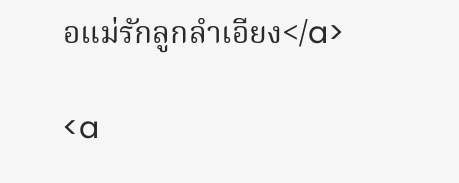อแม่รักลูกลำเอียง</a>

<a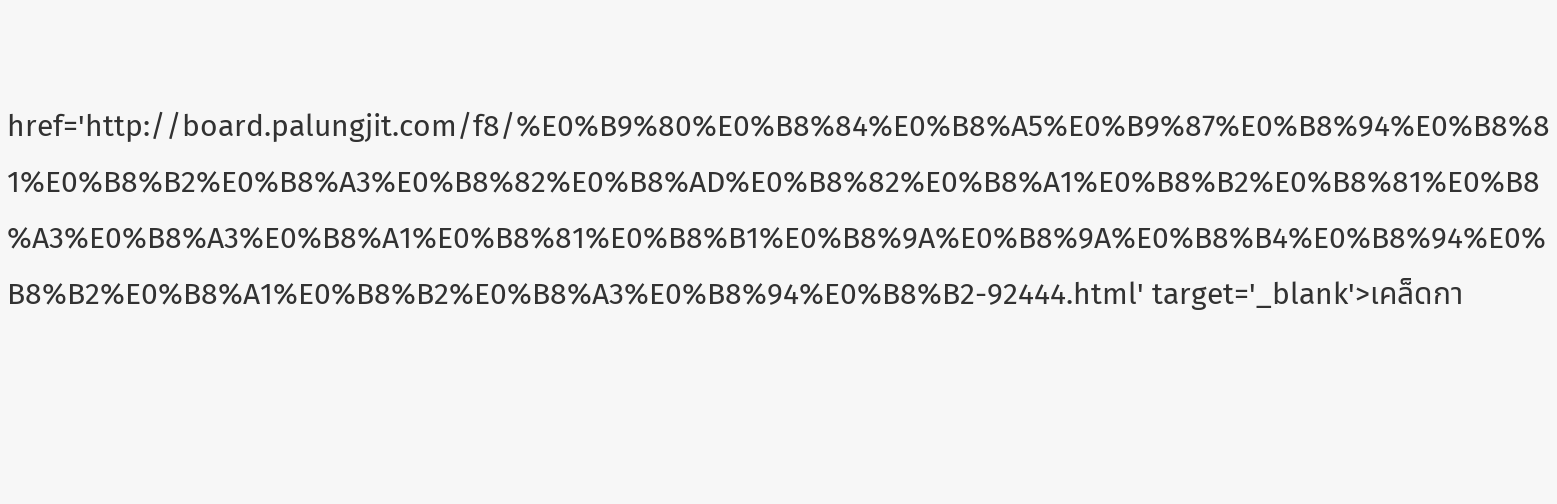href='http://board.palungjit.com/f8/%E0%B9%80%E0%B8%84%E0%B8%A5%E0%B9%87%E0%B8%94%E0%B8%81%E0%B8%B2%E0%B8%A3%E0%B8%82%E0%B8%AD%E0%B8%82%E0%B8%A1%E0%B8%B2%E0%B8%81%E0%B8%A3%E0%B8%A3%E0%B8%A1%E0%B8%81%E0%B8%B1%E0%B8%9A%E0%B8%9A%E0%B8%B4%E0%B8%94%E0%B8%B2%E0%B8%A1%E0%B8%B2%E0%B8%A3%E0%B8%94%E0%B8%B2-92444.html' target='_blank'>เคล็ดกา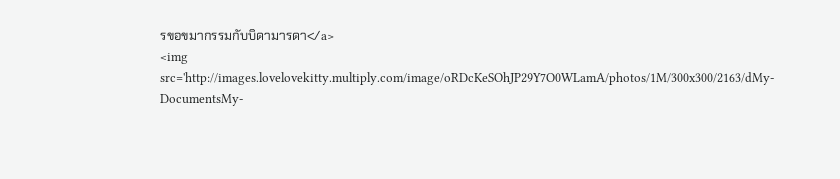รขอขมากรรมกับบิดามารดา</a>
<img src='http://images.lovelovekitty.multiply.com/image/oRDcKeSOhJP29Y7O0WLamA/photos/1M/300x300/2163/dMy-DocumentsMy-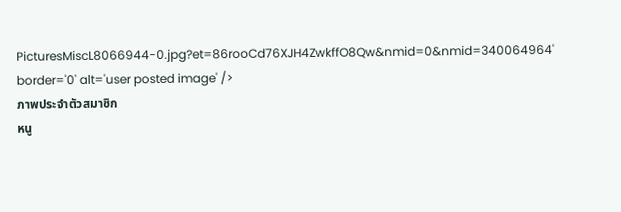PicturesMiscL8066944-0.jpg?et=86rooCd76XJH4ZwkffO8Qw&nmid=0&nmid=340064964' border='0' alt='user posted image' />
ภาพประจำตัวสมาชิก
หนู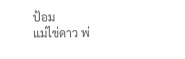ป้อม
แม่ไข่ดาว พ่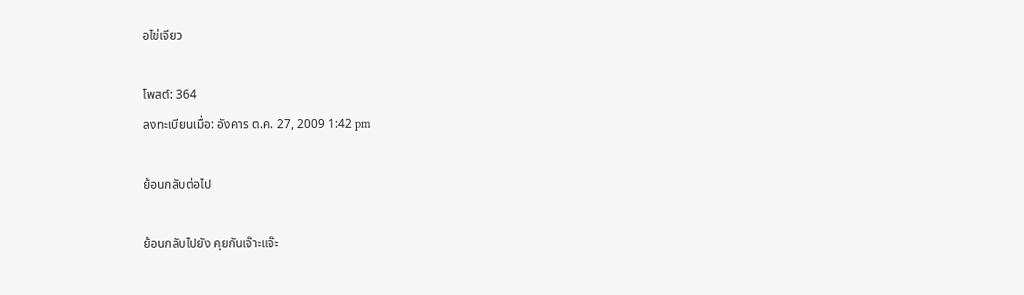อไข่เจียว

โพสต์: 364
ลงทะเบียนเมื่อ: อังคาร ต.ค. 27, 2009 1:42 pm

ย้อนกลับต่อไป

ย้อนกลับไปยัง คุยกันเจ๊าะแจ๊ะ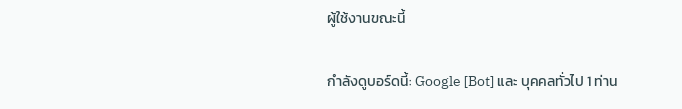ผู้ใช้งานขณะนี้

กำลังดูบอร์ดนี้: Google [Bot] และ บุคคลทั่วไป 1 ท่าน